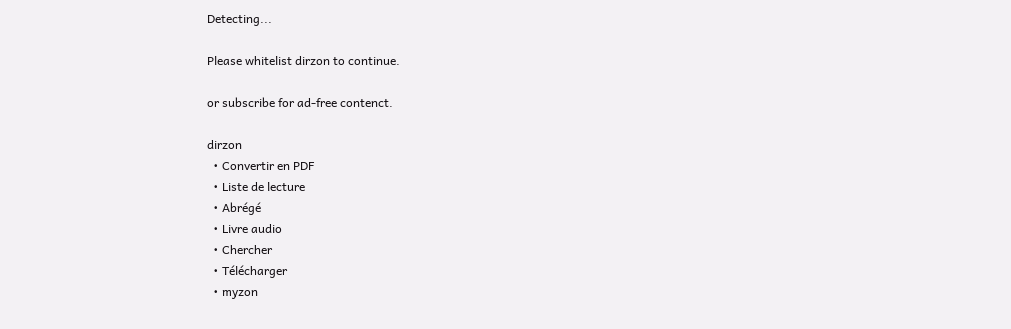Detecting...

Please whitelist dirzon to continue.

or subscribe for ad-free contenct.

dirzon
  • Convertir en PDF
  • Liste de lecture
  • Abrégé
  • Livre audio
  • Chercher
  • Télécharger
  • myzon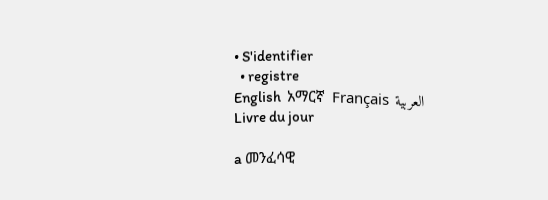• S'identifier
  • registre
English  አማርኛ  Français  العربية
Livre du jour

a መንፈሳዊ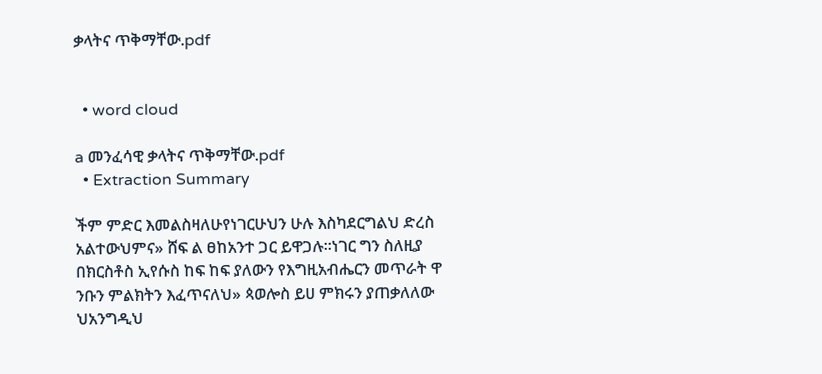ቃላትና ጥቅማቸው.pdf


  • word cloud

a መንፈሳዊ ቃላትና ጥቅማቸው.pdf
  • Extraction Summary

ችም ምድር እመልስዛለሁየነገርሁህን ሁሉ እስካደርግልህ ድረስ አልተውህምና» ሸፍ ል ፀከአንተ ጋር ይዋጋሉ።ነገር ግን ስለዚያ በክርስቶስ ኢየሱስ ከፍ ከፍ ያለውን የእግዚአብሔርን መጥራት ዋ ንቡን ምልክትን እፈጥናለህ» ጳወሎስ ይሀ ምክሩን ያጠቃለለው ህአንግዲህ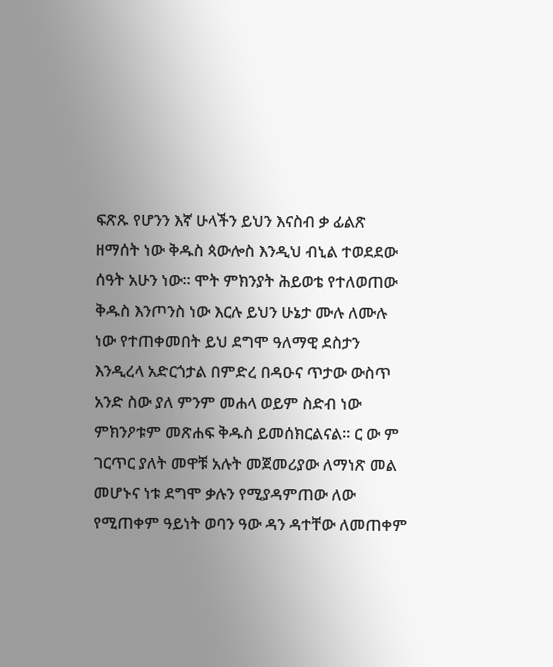ፍጽጹ የሆንን እኛ ሁላችን ይህን እናስብ ቃ ፊልጽ ዘማሰት ነው ቅዱስ ጳውሎስ እንዲህ ብኒል ተወደደው ሰዓት አሁን ነው። ሞት ምክንያት ሕይወቴ የተለወጠው ቅዱስ እንጦንስ ነው እርሉ ይህን ሁኔታ ሙሉ ለሙሉ ነው የተጠቀመበት ይህ ደግሞ ዓለማዊ ደስታን እንዲረላ አድርጎታል በምድረ በዳዑና ጥታው ውስጥ አንድ ስው ያለ ምንም መሐላ ወይም ስድብ ነው ምክንዖቱም መጽሐፍ ቅዱስ ይመሰክርልናል። ር ው ም ገርጥር ያለት መዋቹ አሉት መጀመሪያው ለማነጽ መል መሆኑና ነቱ ደግሞ ቃሉን የሚያዳምጠው ለው የሚጠቀም ዓይነት ወባን ዓው ዳን ዳተቸው ለመጠቀም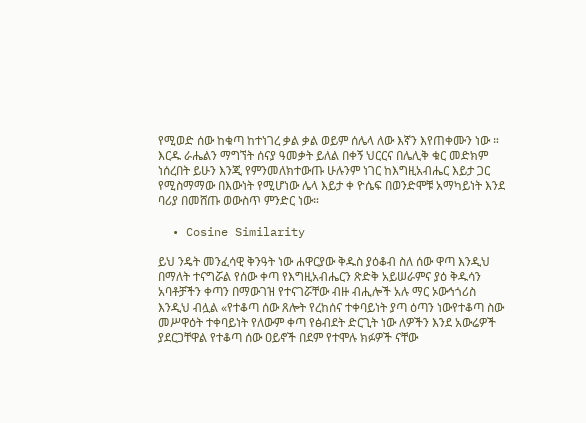የሚወድ ሰው ከቁጣ ከተነገረ ቃል ቃል ወይም ሰሌላ ለው እኛን እየጠቀሙን ነው ። እርዱ ራሔልን ማግኘት ሰናያ ዓመቃት ይለል በቀኝ ህርርና በሌሊቅ ቁር መድክም ነሰረበት ይሁን እንጂ የምንመለክተውጡ ሁሉንም ነገር ከእግዚአብሔር እይታ ጋር የሚስማማው በእውነት የሚሆነው ሌላ እይታ ቀ ዮሴፍ በወንድሞቹ አማካይነት እንደ ባሪያ በመሸጡ ወውስጥ ምንድር ነው።

  • Cosine Similarity

ይህ ንዴት መንፈሳዊ ቅንዓት ነው ሐዋርያው ቅዱስ ያዕቆብ ስለ ሰው ዋጣ እንዲህ በማለት ተናግሯል የሰው ቀጣ የእግዚአብሔርን ጽድቅ አይሠራምና ያዕ ቅዱሳን አባቶቻችን ቀጣን በማውገዝ የተናገሯቸው ብዙ ብሒሎች አሉ ማር ኦውኅጎሪስ እንዲህ ብሏል «የተቆጣ ሰው ጸሎት የረከሰና ተቀባይነት ያጣ ዕጣን ነውየተቆጣ ስው መሥዋዕት ተቀባይነት የለውም ቀጣ የፅብደት ድርጊት ነው ለዎችን እንደ አውሬዎች ያደርጋቸዋል የተቆጣ ሰው ዐይኖች በደም የተሞሉ ክፉዎች ናቸው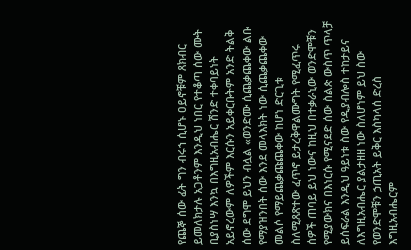የጨኞ ሰው ፊት ግን ብሩኀ ሲሆኑ ዐይኖቹም ጸክብር ይመለክታሉ አጋቶንም እንዲህ ነበር የተቆጣ ሰው ሙት ቢያስነሣ እንኳ በእግዚአብሔር ሽንድ ተቀባይነት አይኖረውም ለዎችም እርሱን አይቀርቡትም አንድ ትልቅ ሰው ደግሞ ይህን ብሏል «ወንድሙ ሲጨቃጨቀው ልቡ የማያዝንበት ሰው እንደ መላእክት ነው ሲጨቃጨቀው መልሶ የማይጨቃጩጨቀው ከሆነ ድርጊቱ ስለሚጸጽተው ፈጥኖ ይታረቅዋልሙግት የሚፈጥሩ ሰዎች ጠባይ ይህ ነውና ከዚህ በተቃራኒው ወንድሞቹን የሚያውክና በእነርሱ የሚናደድ ሰው ስልጵ ውስጥ ጥላቻ ይሰፍራል እንዲህ ዓይነቱ ስው የዲያብሎስ ተከታይና ለእግዚአብሔር ያልታዘዘ ነው ስለሆነም ይህ ስው የወንድሞቹን ኃጢአት ይቅር እስካላሰ ድረስ እግዚአብሔርም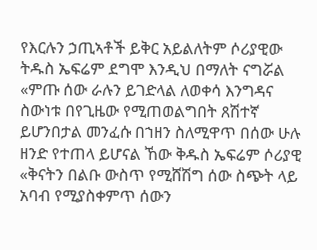የእርሉን ኃጢኣቶች ይቅር አይልለትም ሶሪያዊው ትዱስ ኤፍሬም ደግሞ እንዲህ በማለት ናግሯል «ምጡ ሰው ራሉን ይገድላል ለወቀሳ እንግዳና ስውነቱ በየጊዜው የሚጠወልግበት ጸሽተኛ ይሆንበታል መንፈሱ በኀዘን ስለሚዋጥ በሰው ሁሉ ዘንድ የተጠላ ይሆናል ኸው ቅዱስ ኤፍሬም ሶሪያዊ «ቅናትን በልቡ ውስጥ የሚሸሽግ ሰው ስጭት ላይ አባብ የሚያስቀምጥ ሰውን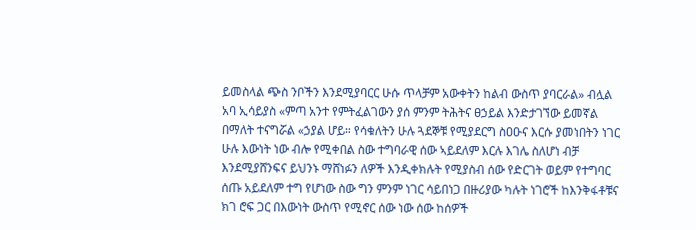ይመስላል ጭስ ንቦችን እንደሚያባርር ሁሱ ጥላቻም አውቀትን ከልብ ውስጥ ያባርራል» ብሏል አባ ኢሳይያስ «ምጣ አንተ የምትፈልገውን ያሰ ምንም ትሕትና ፀኃይል እንድታገኘው ይመኛል በማለት ተናግሯል «ኃያል ሆይ። የሳቁለትን ሁሉ ጓደኞቹ የሚያደርግ ስዐዑና እርሱ ያመነበትን ነገር ሁሉ እውነት ነው ብሎ የሚቀበል ስው ተግባራዊ ሰው ኣይደለም እርሉ እገሌ ስለሆነ ብቻ እንደሚያሸንፍና ይህንኑ ማሸነፉን ለዎች እንዲቀክሉት የሚያስብ ሰው የድርገት ወይም የተግባር ሰጡ አይደለም ተግ የሆነው ስው ግን ምንም ነገር ሳይበነጋ በዙሪያው ካሉት ነገሮች ከእንቅፋቶቹና ክገ ሮፍ ጋር በእውነት ውስጥ የሚኖር ሰው ነው ሰው ከሰዎች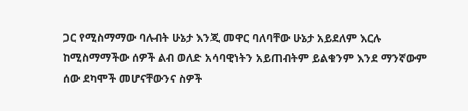ጋር የሚስማማው ባሉብት ሁኔታ እንጂ መዋር ባለባቸው ሁኔታ አይደለም እርሉ ከሚስማማችው ሰዎች ልብ ወለድ አሳባዊነትን አይጠብትም ይልቁንም እንደ ማንኛውም ሰው ደካሞች መሆናቸውንና ስዎች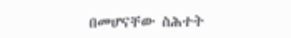በመሆናቸው ስሕተት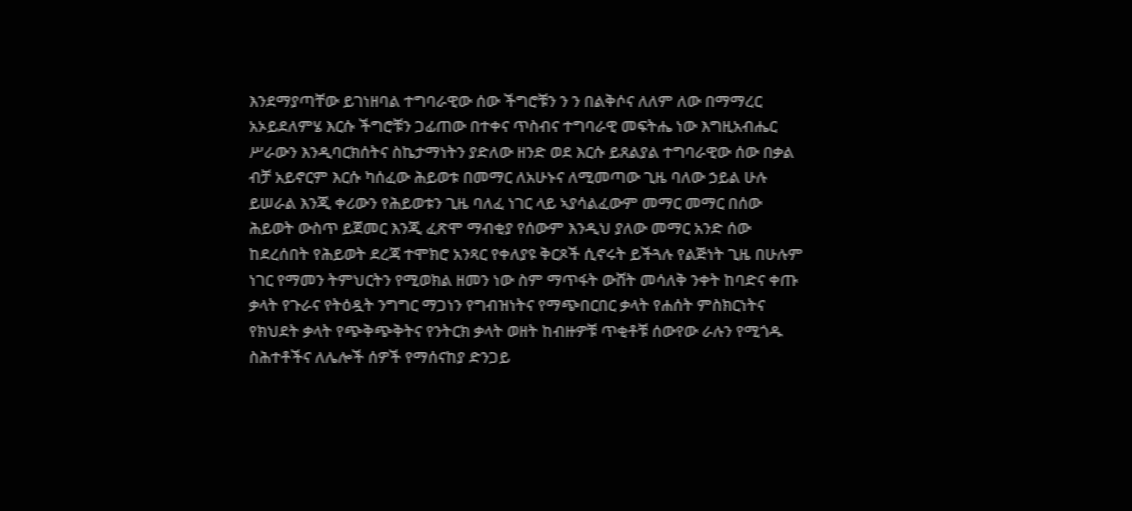እንደማያጣቸው ይገነዘባል ተግባራዊው ሰው ችግሮቹን ን ን በልቅሶና ለለም ለው በማማረር አኦይደለምሄ እርሱ ችግሮቹን ጋፊጠው በተቀና ጥስብና ተግባራዊ መፍትሔ ነው እግዚአብሔር ሥራውን እንዲባርክሰትና ስኬታማነትን ያድለው ዘንድ ወደ እርሱ ይጸልያል ተግባራዊው ሰው በቃል ብቻ አይኖርም እርሱ ካሰፈው ሕይወቱ በመማር ለአሁኑና ለሚመጣው ጊዜ ባለው ኃይል ሁሉ ይሠራል እንጂ ቀሪውን የሕይወቱን ጊዜ ባለፈ ነገር ላይ ኣያሳልፈውም መማር መማር በሰው ሕይወት ውስጥ ይጀመር እንጂ ፈጽሞ ማብቂያ የሰውም እንዲህ ያለው መማር አንድ ሰው ከደረሰበት የሕይወት ደረጃ ተሞክሮ አንጻር የቀለያዩ ቅርጾች ሲኖሩት ይችጓሉ የልጅነት ጊዜ በሁሉም ነገር የማመን ትምህርትን የሚወክል ዘመን ነው ስም ማጥፋት ውሸት መሳለቅ ንቀት ከባድና ቀጡ ቃላት የጉራና የትዕዷት ንግግር ማጋነን የግብዝነትና የማጭበርበር ቃላት የሐሰት ምስክርነትና የክህደት ቃላት የጭቅጭቅትና የንትርክ ቃላት ወዘት ከብዙዎቹ ጥቂቶቹ ሰውየው ራሉን የሚጎዱ ስሕተቶችና ለሌሎች ሰዎች የማሰናከያ ድንጋይ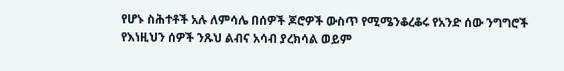የሆኑ ስሕተቶች አሉ ለምሳሌ በሰዎች ጆሮዎች ውስጥ የሚሜንቆረቆሩ የአንድ ሰው ንግግሮች የእነዚህን ሰዎች ንጹህ ልብና አሳብ ያረክሳል ወይም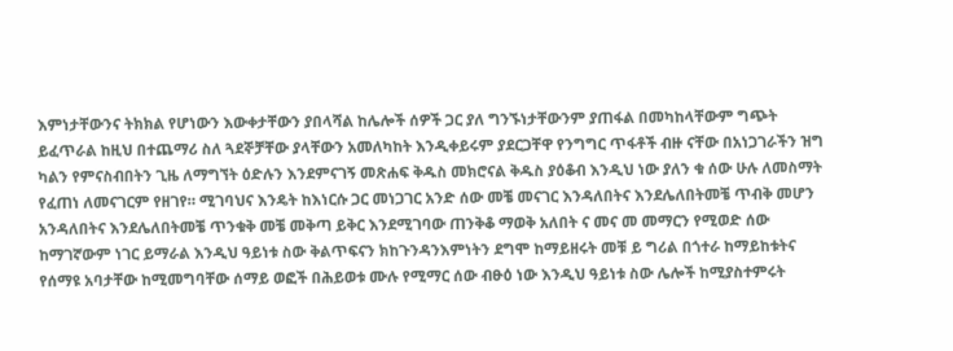እምነታቸውንና ትክክል የሆነውን እውቀታቸውን ያበላሻል ከሌሎች ሰዎች ጋር ያለ ግንኙነታቸውንም ያጠፋል በመካከላቸውም ግጭት ይፈጥራል ከዚህ በተጨማሪ ስለ ጓደኞቻቸው ያላቸውን አመለካከት እንዲቀይሩም ያደርጋቸዋ የንግግር ጥፋቶች ብዙ ናቸው በአነጋገራችን ዝግ ካልን የምናስብበትን ጊዜ ለማግኘት ዕድሉን እንደምናገኝ መጽሐፍ ቅዱስ መክሮናል ቅዱስ ያዕቆብ እንዲህ ነው ያለን ቁ ሰው ሁሉ ለመስማት የፈጠነ ለመናገርም የዘገየ። ሚገባህና እንዴት ከእነርሱ ጋር መነጋገር አንድ ሰው መቼ መናገር እንዳለበትና እንደሌለበትመቼ ጥብቅ መሆን አንዳለበትና እንደሌለበትመቼ ጥንቁቅ መቼ መቅጣ ይቅር እንደሚገባው ጠንቅቆ ማወቅ አለበት ና መና መ መማርን የሚወድ ሰው ከማገኛውም ነገር ይማራል እንዲህ ዓይነቱ ስው ቅልጥፍናን ክከጉንዳንእምነትን ደግሞ ከማይዘሩት መቹ ይ ግሪል በጎተራ ከማይከቱትና የሰማዩ አባታቸው ከሚመግባቸው ሰማይ ወፎች በሕይወቱ ሙሉ የሚማር ሰው ብፁዕ ነው እንዲህ ዓይነቱ ስው ሌሎች ከሚያስተምሩት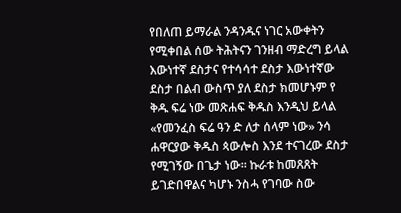የበለጠ ይማራል ንዳንዱና ነገር አውቀትን የሚቀበል ሰው ትሕትናን ገንዘብ ማድረግ ይላል እውነተኛ ደስታና የተሳሳተ ደስታ እውነተኛው ደስታ በልብ ውስጥ ያለ ደስታ ክመሆኑም የ ቅዱ ፍሬ ነው መጽሐፍ ቅዱስ እንዲህ ይላል «የመንፈስ ፍሬ ዓን ድ ለታ ሰላም ነው» ንሳ ሐዋርያው ቅዱስ ጳውሎስ እንደ ተናገረው ደስታ የሚገኝው በጌታ ነው። ኩራቱ ከመጸጸት ይገድበዋልና ካሆኑ ንስሓ የገባው ስው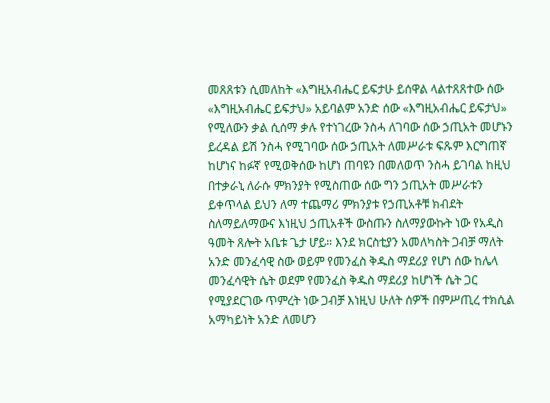መጸጸቱን ሲመለከት «እግዚአብሔር ይፍታሁ ይሰዋል ላልተጸጸተው ሰው «እግዚአብሔር ይፍታህ» አይባልም አንድ ሰው «እግዚአብሔር ይፍታህ» የሚለውን ቃል ሲሰማ ቃሉ የተነገረው ንስሓ ለገባው ሰው ኃጢአት መሆኑን ይረዳል ይሽ ንስሓ የሚገባው ሰው ኃጢአት ለመሥራቱ ፍጹም እርግጠኛ ከሆነና ከፉኛ የሚወቅሰው ከሆነ ጠባዩን በመለወጥ ንስሓ ይገባል ከዚህ በተቃራኒ ለራሱ ምክንያት የሚስጠው ሰው ግን ኃጢአት መሥራቱን ይቀጥላል ይህን ለማ ተጨማሪ ምክንያቱ የኃጢአቶቹ ክብደት ስለማይለማውና እነዚህ ኃጢአቶች ውስጡን ስለማያውኩት ነው የአዲስ ዓመት ጸሎት አቤቱ ጌታ ሆይ። እንደ ክርስቲያን አመለካስት ጋብቻ ማለት አንድ መንፈሳዊ ስው ወይም የመንፈስ ቅዱስ ማደሪያ የሆነ ሰው ከሌላ መንፈሳዊት ሴት ወደም የመንፈስ ቅዱስ ማደሪያ ከሆነች ሴት ጋር የሚያደርገው ጥምረት ነው ጋብቻ እነዚህ ሁለት ሰዎች በምሥጢረ ተክሲል አማካይነት አንድ ለመሆን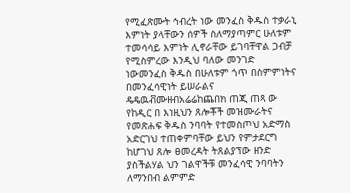የሚፈጽሙት ኅብረት ነው መንፈስ ቅዱስ ተቃራኒ እምነት ያላቸውን ሰዎች ስለማያጣምር ሁለቱም ተመሳሳይ እምነት ሊኖራቸው ይገባቸዋል ጋብቻ የሚስምረው እንዲህ ባለው መንገድ ነውመንፈስ ቅዱስ በሁለቱም ጎጥ በስምምነትና በመንፈሳዊነት ይሠራልና ዴዴዉቭሙዘብአሬሬከጨበክ ጠጂ ጠጻ ው የከዲር በ እነዚህን ጸሎቾች መዝሙራትና የመጽሐፍ ቅዱስ ንባባት የተመስጦህ አድማስ አድርገህ ተጠቀምባቸው ይህን የምታደርግ ከሆገህ ጸሎ ፀመረዳት ትጸልያፕው ዘንድ ያስችልሃል ህን ገልዋችቹ መንፈሳዊ ንባባትን ለማንበብ ልምምድ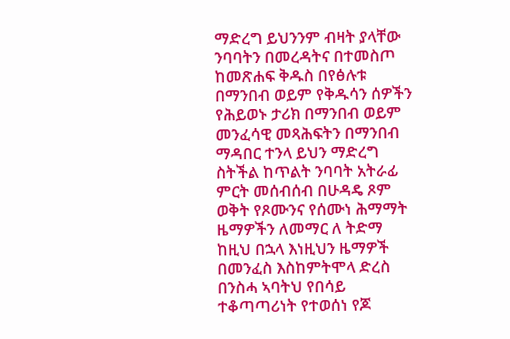ማድረግ ይህንንም ብዛት ያላቸው ንባባትን በመረዳትና በተመስጦ ከመጽሐፍ ቅዱስ በየፅሉቱ በማንበብ ወይም የቅዱሳን ሰዎችን የሕይወኑ ታሪክ በማንበብ ወይም መንፈሳዊ መጻሕፍትን በማንበብ ማዳበር ተንላ ይህን ማድረግ ስትችል ከጥልት ንባባት አትራፊ ምርት መሰብሰብ በሁዳዴ ጾም ወቅት የጾሙንና የሰሙነ ሕማማት ዜማዎችን ለመማር ለ ትድማ ከዚህ በኋላ እነዚህን ዜማዎች በመንፈስ እስከምትሞላ ድረስ በንስሓ ኣባትህ የበሳይ ተቆጣጣሪነት የተወሰነ የጆ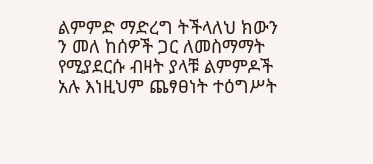ልምምድ ማድረግ ትችላለህ ክውን ን መለ ከሰዎች ጋር ለመስማማት የሚያደርሱ ብዛት ያላቹ ልምምዶች አሉ እነዚህም ጨፃፀነት ተዕግሥት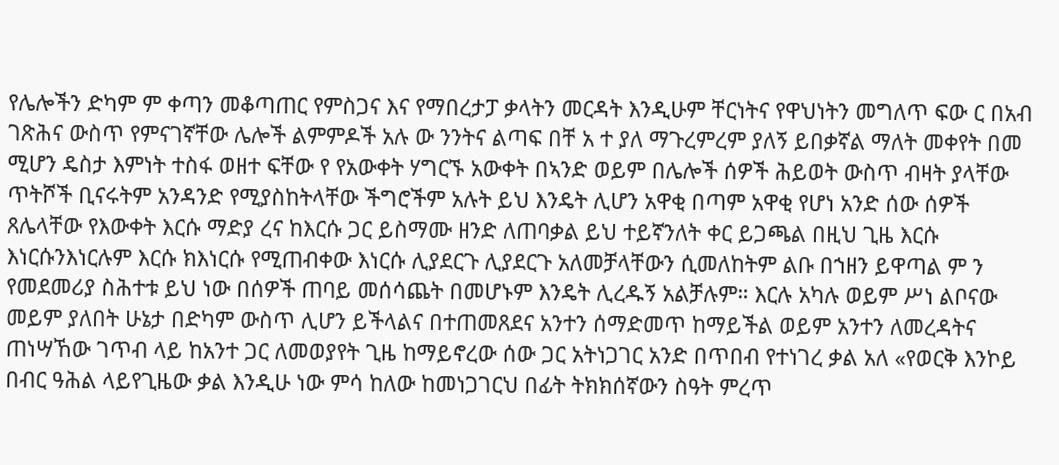የሌሎችን ድካም ም ቀጣን መቆጣጠር የምስጋና እና የማበረታፓ ቃላትን መርዳት እንዲሁም ቸርነትና የዋህነትን መግለጥ ፍው ር በአብ ገጽሕና ውስጥ የምናገኛቸው ሌሎች ልምምዶች አሉ ው ንንትና ልጣፍ በቸ አ ተ ያለ ማጉረምረም ያለኝ ይበቃኛል ማለት መቀየት በመ ሚሆን ዴስታ እምነት ተስፋ ወዘተ ፍቸው የ የአውቀት ሃግርኙ አውቀት በኣንድ ወይም በሌሎች ሰዎች ሕይወት ውስጥ ብዛት ያላቸው ጥትሾች ቢናሩትም አንዳንድ የሚያስከትላቸው ችግሮችም አሉት ይህ እንዴት ሊሆን አዋቂ በጣም አዋቂ የሆነ አንድ ሰው ሰዎች ጸሌላቸው የእውቀት እርሱ ማድያ ረና ከእርሱ ጋር ይስማሙ ዘንድ ለጠባቃል ይህ ተይኛንለት ቀር ይጋጫል በዚህ ጊዜ እርሱ እነርሱንእነርሉም እርሱ ክእነርሱ የሚጠብቀው እነርሱ ሊያደርጉ ሊያደርጉ አለመቻላቸውን ሲመለከትም ልቡ በኀዘን ይዋጣል ም ን የመደመሪያ ስሕተቱ ይህ ነው በሰዎች ጠባይ መሰሳጨት በመሆኑም እንዴት ሊረዱኝ አልቻሉም። እርሉ አካሉ ወይም ሥነ ልቦናው መይም ያለበት ሁኔታ በድካም ውስጥ ሊሆን ይችላልና በተጠመጸደና አንተን ሰማድመጥ ከማይችል ወይም አንተን ለመረዳትና ጠነሣኸው ገጥብ ላይ ከአንተ ጋር ለመወያየት ጊዜ ከማይኖረው ሰው ጋር አትነጋገር አንድ በጥበብ የተነገረ ቃል አለ «የወርቅ እንኮይ በብር ዓሕል ላይየጊዜው ቃል እንዲሁ ነው ምሳ ከለው ከመነጋገርህ በፊት ትክክሰኛውን ስዓት ምረጥ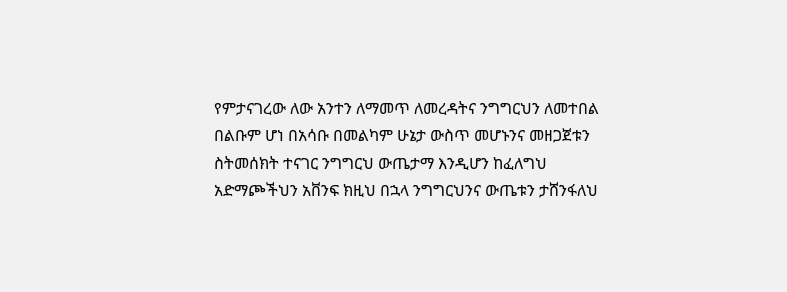የምታናገረው ለው አንተን ለማመጥ ለመረዳትና ንግግርህን ለመተበል በልቡም ሆነ በአሳቡ በመልካም ሁኔታ ውስጥ መሆኑንና መዘጋጀቱን ስትመሰክት ተናገር ንግግርህ ውጤታማ እንዲሆን ከፈለግህ አድማጮችህን አቨንፍ ክዚህ በኋላ ንግግርህንና ውጤቱን ታሸንፋለህ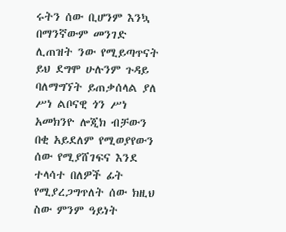ሩትን ሰው ቢሆንም እንኳ በማንኛውም መንገድ ሊጠዝት ንው የሚይጣጥናት ይህ ደግሞ ሁሉንም ጉዳይ ባለማግኘት ይጠቃሰላል ያለ ሥነ ልቦናዊ ጎን ሥነ አመክንዮ ሎጂክ ብቻውን በቂ አይደለም የሚወያየውን ሰው የሚያሸገፍና እንደ ተላሳተ በለዎች ፊት የሚያረጋግጥለት ሰው ክዚህ ስው ምንም ዓይነት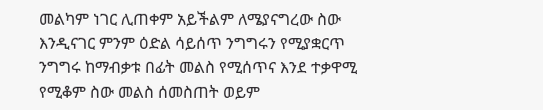መልካም ነገር ሊጠቀም አይችልም ለሜያናግረው ስው እንዲናገር ምንም ዕድል ሳይሰጥ ንግግሩን የሚያቋርጥ ንግግሩ ከማብቃቱ በፊት መልስ የሚሰጥና እንደ ተቃዋሚ የሚቆም ስው መልስ ሰመስጠት ወይም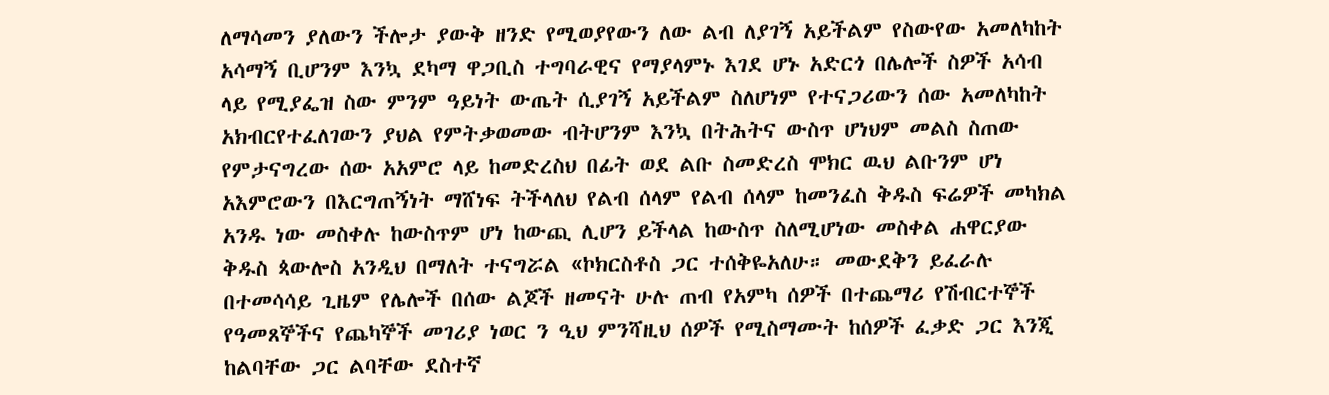ለማሳመን ያለውን ችሎታ ያውቅ ዘንድ የሚወያየውን ለው ልብ ለያገኝ አይችልም የስውየው አመለካከት አሳማኝ ቢሆንም እንኳ ደካማ ዋጋቢስ ተግባራዊና የማያላምኑ እገደ ሆኑ አድርጎ በሌሎች ስዎች አሳብ ላይ የሚያፌዝ ስው ምንም ዓይነት ውጤት ሲያገኝ አይችልም ስለሆነም የተናጋሪውን ሰው አመለካከት አክብርየተፈለገውን ያህል የምትቃወመው ብትሆንም እንኳ በትሕትና ውስጥ ሆነህም መልስ ስጠው የምታናግረው ሰው አአምሮ ላይ ከመድረስህ በፊት ወደ ልቡ ስመድረስ ሞክር ዉህ ልቡንም ሆነ አእምሮውን በእርግጠኝነት ማሸነፍ ትችላለህ የልብ ሰላም የልብ ሰላም ከመንፈስ ቅዱስ ፍሬዎች መካክል አንዱ ነው መስቀሉ ከውስጥም ሆነ ከውጪ ሊሆን ይችላል ከውስጥ ስለሚሆነው መስቀል ሐዋርያው ቅዱስ ጳውሎስ አንዲህ በማለት ተናግሯል «ኮክርስቶስ ጋር ተሰቅዬአለሁ። መውደቅን ይፈራሉ በተመሳሳይ ጊዜም የሌሎች በሰው ልጆች ዘመናት ሁሉ ጠብ የአምካ ሰዎች በተጨማሪ የሽብርተኞች የዓመጸኞችና የጨካኞች መገሪያ ነወር ን ዒህ ምንሻዚህ ሰዎች የሚስማሙት ከሰዎች ፈቃድ ጋር እንጂ ከልባቸው ጋር ልባቸው ደስተኛ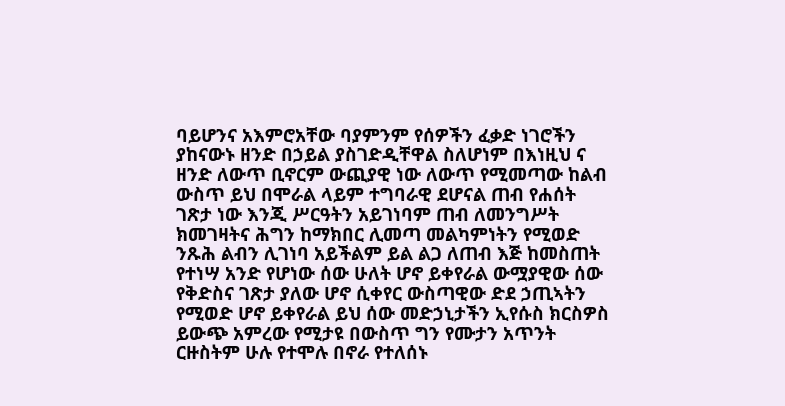ባይሆንና አእምሮአቸው ባያምንም የሰዎችን ፈቃድ ነገሮችን ያከናውኑ ዘንድ በኃይል ያስገድዲቸዋል ስለሆነም በእነዚህ ና ዘንድ ለውጥ ቢኖርም ውጪያዊ ነው ለውጥ የሚመጣው ከልብ ውስጥ ይህ በሞራል ላይም ተግባራዊ ደሆናል ጠብ የሐሰት ገጽታ ነው እንጂ ሥርዓትን አይገነባም ጠብ ለመንግሥት ክመገዛትና ሕግን ከማክበር ሊመጣ መልካምነትን የሚወድ ንጹሕ ልብን ሊገነባ አይችልም ይል ልጋ ለጠብ እጅ ከመስጠት የተነሣ አንድ የሆነው ሰው ሁለት ሆኖ ይቀየራል ውሟያዊው ሰው የቅድስና ገጽታ ያለው ሆኖ ሲቀየር ውስጣዊው ድደ ኃጢኣትን የሚወድ ሆኖ ይቀየራል ይህ ሰው መድኃኒታችን ኢየሱስ ክርስዎስ ይውጭ አምረው የሚታዩ በውስጥ ግን የሙታን አጥንት ርዙስትም ሁሉ የተሞሉ በኖራ የተለሰኑ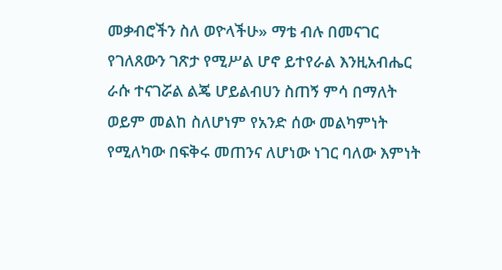መቃብሮችን ስለ ወዮላችሁ» ማቴ ብሉ በመናገር የገለጸውን ገጽታ የሚሥል ሆኖ ይተየራል እንዚአብሔር ራሱ ተናገሯል ልጄ ሆይልብሀን ስጠኝ ምሳ በማለት ወይም መልከ ስለሆነም የአንድ ሰው መልካምነት የሚለካው በፍቅሩ መጠንና ለሆነው ነገር ባለው እምነት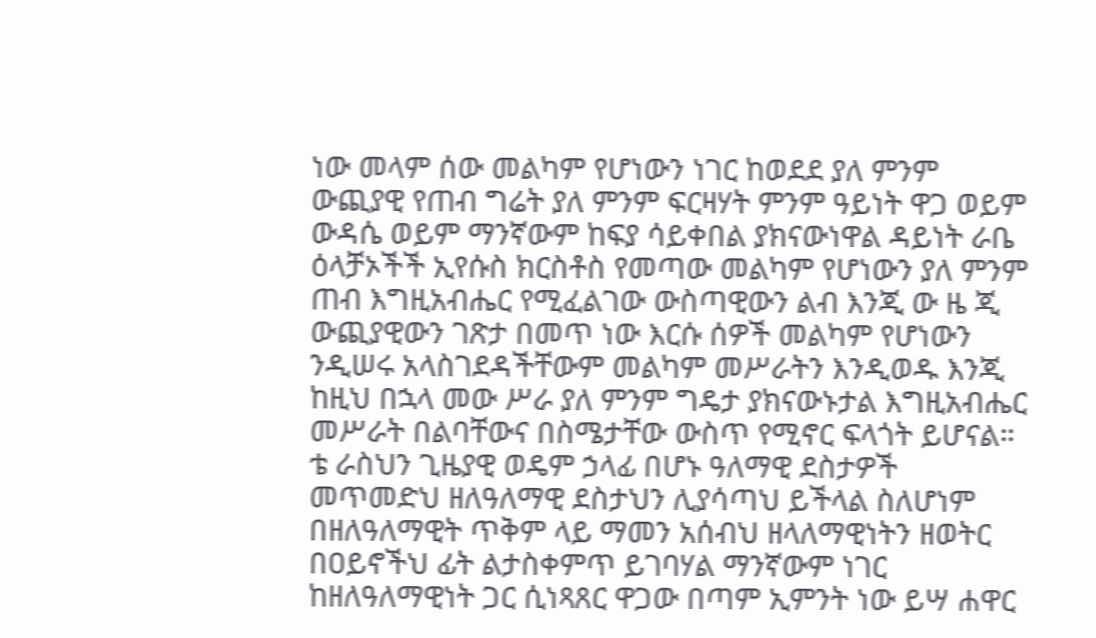ነው መላም ሰው መልካም የሆነውን ነገር ከወደደ ያለ ምንም ውጪያዊ የጠብ ግሬት ያለ ምንም ፍርዛሃት ምንም ዓይነት ዋጋ ወይም ውዳሴ ወይም ማንኛውም ከፍያ ሳይቀበል ያክናውነዋል ዳይነት ራቤ ዕላቻኦችች ኢየሱስ ክርስቶስ የመጣው መልካም የሆነውን ያለ ምንም ጠብ እግዚአብሔር የሚፈልገው ውስጣዊውን ልብ እንጂ ው ዜ ጂ ውጪያዊውን ገጽታ በመጥ ነው እርሱ ሰዎች መልካም የሆነውን ንዲሠሩ አላስገደዳችቸውም መልካም መሥራትን እንዲወዱ እንጂ ከዚህ በኋላ መው ሥራ ያለ ምንም ግዴታ ያክናውኑታል እግዚአብሔር መሥራት በልባቸውና በስሜታቸው ውስጥ የሚኖር ፍላጎት ይሆናል። ቴ ራስህን ጊዜያዊ ወዴም ኃላፊ በሆኑ ዓለማዊ ደስታዎች መጥመድህ ዘለዓለማዊ ደስታህን ሊያሳጣህ ይችላል ስለሆነም በዘለዓለማዊት ጥቅም ላይ ማመን አሰብህ ዘላለማዊነትን ዘወትር በዐይኖችህ ፊት ልታስቀምጥ ይገባሃል ማንኛውም ነገር ከዘለዓለማዊነት ጋር ሲነጻጸር ዋጋው በጣም ኢምንት ነው ይሣ ሐዋር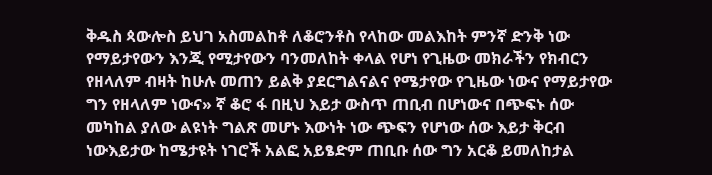ቅዱስ ጳውሎስ ይህገ አስመልከቶ ለቆሮንቶስ የላከው መልእከት ምንኛ ድንቅ ነው የማይታየውን እንጂ የሚታየውን ባንመለከት ቀላል የሆነ የጊዜው መክራችን የክብርን የዘላለም ብዛት ከሁሉ መጠን ይልቅ ያደርግልናልና የሜታየው የጊዜው ነውና የማይታየው ግን የዘላለም ነውና» ኛ ቆሮ ፋ በዚህ እይታ ውስጥ ጠቢብ በሆነውና በጭፍኑ ሰው መካከል ያለው ልዩነት ግልጽ መሆኑ እውነት ነው ጭፍን የሆነው ሰው እይታ ቅርብ ነውእይታው ከሜታዩት ነገሮች አልፎ አይፄድም ጠቢቡ ሰው ግን አርቆ ይመለከታል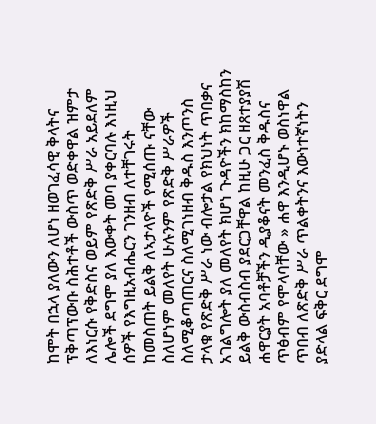ከሞት በኋላ ያለውን ለሆነ ዘወገፈሳዊ ቅላትና ፕቅጣፕውቡ ስሕተቶች ውስጥ ወድቀዋል ዝምታ ለእነርሱ የቅድስና ወይም የጽድቅ ሥራ አይደለም ሌሎች ደግሞ ያለ እውቀት መባ ያቀርባሉ እነዚህ ሰዎች የእግዚአብሔርን ገንዘብ ለተቸገሩት ከመስጠት ይልቅ ለኣታላዮች የሚሰጡ ናቸው ስለሆነም መለየት ሁሉንም የጽድቅ ሥራዎች ስለሚቆጣጠርና ስለሚገነዘብ ቅዱስ እንጦንስ ታላቁ የጽድቅ ሥራ ነው ብሎታል የክህነት ጥበቃና አገልግሎት ያለ መለየት ክሆነ ጉዳዮችን ክከማስከን ይልቅ ውስብስብ ያደርጋቸዋል ከዚሁ ጋር ዘጸተያያሽ ሐዋርያት አባቶቻችን ዲያቆናት መንፈስ ቅዱስና ጥፅብም የሞላባቸው » ሐዋ እንዲሆኑ ወስነዋል ጥበብ ለጽድቅ ሥራ ጥልቀትንና እውነተኛነትን ያድላል ፍቅር ደግሞ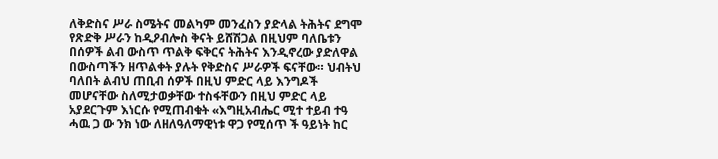ለቅድስና ሥራ ስሜትና መልካም መንፈስን ያድላል ትሕትና ደግሞ የጽድቅ ሥራን ከዲዖብሎስ ቅናት ይሸሽጋል በዚህም ባለቤቱን በሰዎች ልብ ውስጥ ጥልቅ ፍቅርና ትሕትና እንዲኖረው ያድለዋል በውስጣችን ዘጥልቀት ያሉት የቅድስና ሥራዎች ፍናቸው። ህብትህ ባለበት ልብህ ጠቢብ ሰዎች በዚህ ምድር ላይ እንግዶች መሆናቸው ስለሚታወቃቸው ተስፋቸውን በዚህ ምድር ላይ አያደርጉም እነርሱ የሚጠብቁት «እግዚአብሔር ሚተ ተይብ ተዓ ሓዉ ጋ ው ንክ ነው ለዘለዓለማዊነቱ ዋጋ የሚሰጥ ች ዓይነት ከር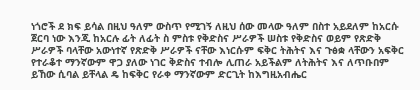ነጎሮች ደ ክፍ ይሳል በዚህ ዓለም ውስጥ የሚገኝ ለዚህ ሰው መላው ዓለም በስተ አይደለም ከአርሱ ጀርባ ነው እንጂ ከአርሉ ፊት ለፊት ስ ምስቱ የቅድስና ሥራዎች ሠስቱ የቅድስና ወይም የጽድቅ ሥራዎች ባላቸው አውነተኛ የጽድቅ ሥራዎች ናቸው እነርሱም ፍቅር ትሕትና እና ጉፅቋ ላቸውን አፍቅር የተራቆተ ማንኛውም ዋጋ ያለው ነገር ቅድስና ተብሎ ሊጠራ አይችልም ለትሕትና እና ለጥቡበም ይኸው ሲባል ይቸላል ዴ ከፍቅር የራቀ ማንኛውም ድርጊት ከእግዚአብሔር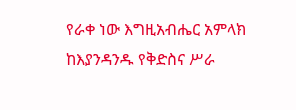የራቀ ነው እግዚአብሔር አምላክ ከእያንዳንዱ የቅድስና ሥራ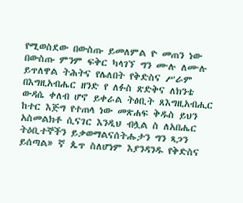የሚወስደው በውስጡ ይመለምል ዮ መጠን ነው በውስጡ ምንም ፍቅር ካላገኘ ግን ሙሉ ለሙሉ ይጥለዋል ትሕትና የሌለበት የቅድስና ሥራም በእግዚአብሔር ዘንድ የ ለፉስ ጽድቅና ለክንቴ ውዳሴ ቀለብ ሆኖ ይቀራል ትፅቢት ጸእግዚአብሒር ከተር እጅግ የተጠላ ነው መጽሐፍ ቅዱስ ይህን አስመልክቶ ሲናገር እንዲህ ብሏል ስ ለአበሔር ትዕቢተኞችን ይቃወማልናሰትሑታን ግን ጻጋን ይሰጣል» ኛ ጴጥ ስለሆነም እያንዳንዱ የቅድስና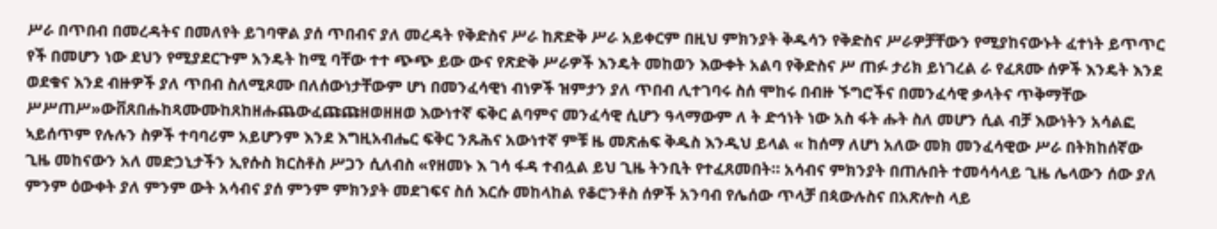ሥራ በጥበብ በመረዳትና በመለየት ይገባዋል ያሰ ጥበብና ያለ መረዳት የቅድስና ሥራ ከጽድቅ ሥራ አይቀርም በዚህ ምክንያት ቅዱሳን የቅድስና ሥራዎቻቸውን የሚያከናውኑት ፈተነት ይጥጥር የች በመሆን ነው ደህን የሚያደርጉም አንዴት ከሚ ባቸው ተተ ጭጭ ይው ውና የጽድቅ ሥራዎች እንዴት መከወን እውቀት አልባ የቅድስና ሥ ጠፉ ታሪክ ይነገረል ራ የፈጸሙ ሰዎች እንዴት እንደ ወደቁና እንደ ብዙዎች ያለ ጥበብ ስለሚጾሙ በለሰውነታቸውም ሆነ በመንፈሳዊነ ብነዎች ዝምታን ያለ ጥበብ ሊተገባሩ ስሰ ሞከሩ በብዙ ኙግሮችና በመንፈሳዊ ቃላትና ጥቅማቸው ሥሥጠሥ»ውቨጸበሑከጻሙሙከጸከዘሑጨውፈጩጩዘወዘዘወ እውነተኛ ፍቅር ልባምና መንፈሳዊ ሲሆን ዓላማውም ለ ት ድኅነት ነው አስ ፋት ሑት ስለ መሆን ሲል ብቻ እውነትን አሳልፎ ኣይሰጥም የሉሉን ስዎች ተባባሪም አይሆንም እንደ እግዚአብሔር ፍቅር ንጹሕና አውነተኛ ምቹ ዜ መጽሐፍ ቅዱስ እንዲህ ይላል « ከሰማ ለሆነ አለው መክ መንፈሳዊው ሥራ በትክከሰኛው ጊዜ መከናውን አለ መድኃኒታችን ኢየሱስ ክርስቶስ ሥጋን ሲለብስ «የዘመኑ እ ገሳ ፋዳ ተብሏል ይህ ጊዜ ትንቢት የተፈጸመበት። አሳብና ምክንያት በጠሉበት ተመሳሳላይ ጊዜ ሌላውን ሰው ያለ ምንም ዕውቀት ያለ ምንም ውት አሳብና ያሰ ምንም ምክንያት መደገፍና ስሰ እርሱ መከላከል የቆሮንቶስ ሰዎች አንባብ የሌሰው ጥላቻ በጳውሉስና በአጽሎስ ላይ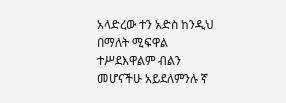አላድረው ተን አድስ ከንዲህ በማለት ሚፍዋል ተሥደእዋልም ብልን መሆናችሁ አይደለምንሉ ኛ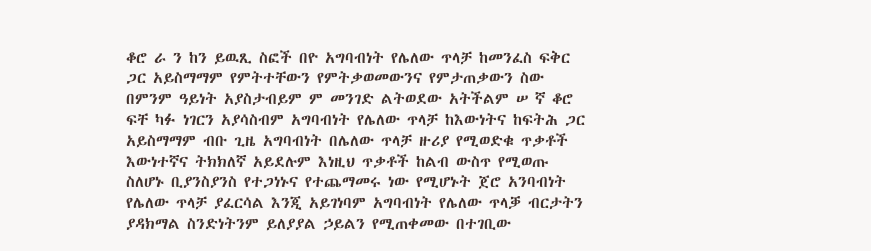ቆሮ ራ ን ከን ይዉጺ ስፎች በዮ አግባብነት የሌለው ጥላቻ ከመንፈስ ፍቅር ጋር አይስማማም የምትተቸውን የምትቃወመውንና የምታጠቃውን ስው በምንም ዓይነት አያስታብይም ም መንገድ ልትወደው አትችልም ሠ ኛ ቆሮ ፍቸ ካፉ ነገርን አያሳስብም አግባብነት የሌለው ጥላቻ ከእውነትና ከፍትሕ ጋር አይስማማም ብቡ ጊዜ አግባብነት በሌለው ጥላቻ ዙሪያ የሚወድቁ ጥቃቶች እውነተኛና ትክክለኛ አይደሉም እነዚህ ጥቃቶች ከልብ ውስጥ የሚወጡ ስለሆኑ ቢያንስያንስ የተጋነኑና የተጨማመሩ ነው የሚሆኑት ጀሮ አንባብነት የሌለው ጥላቻ ያፈርሳል እንጂ አይገነባም አግባብነት የሌለው ጥላቓ ብርታትን ያዳክማል ስንድነትንም ይለያያል ኃይልን የሚጠቀመው በተገቢው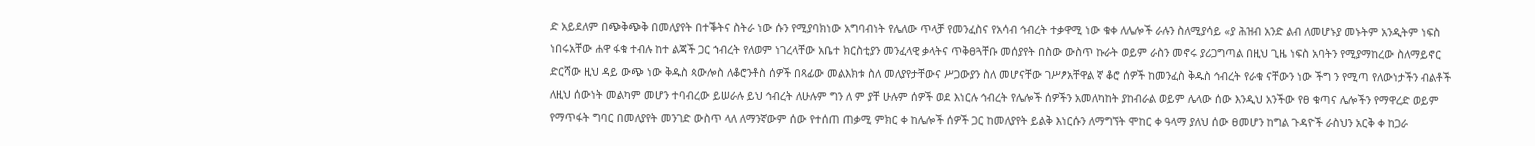ድ አይደለም በጭቅጭቅ በመለያየት በተቕትና ስትራ ነው ሱን የሚያባክነው አግባብነት የሌለው ጥላቻ የመንፈስና የአሳብ ኅብረት ተቃዋሚ ነው ቁቀ ለሌሎች ራሉን ስለሚያሳይ «ያ ሕዝብ አንድ ልብ ለመሆኑያ መኑትም አንዲትም ነፍስ ነበሩአቸው ሐዋ ፋቁ ተብሉ ከተ ልጃች ጋር ኀብረት የለወም ነገረላቸው አቤተ ክርስቲያን መንፈላዊ ቃላትና ጥቅፀጓቸቡ መሰያየት በስው ውስጥ ኩራት ወይም ራስን መኖሩ ያሪጋግጣል በዚህ ጊዜ ነፍስ አባትን የሚያማከረው ስለማይኖር ድርሻው ዚህ ዳይ ውጭ ነው ቅዱስ ጳውሎስ ለቆሮንቶስ ሰዎች በጻፊው መልእክቱ ስለ መለያየታቸውና ሥጋውያን ስለ መሆናቸው ገሥፆአቸዋል ኛ ቆሮ ሰዎች ከመንፈስ ቅዱስ ኅብረት የራቁ ናቸውን ነው ችግ ን የሚጣ የለውነታችን ብልቶች ለዚህ ሰውነት መልካም መሆን ተባብረው ይሠራሉ ይህ ኅብረት ለሁሉም ግን ለ ም ያቸ ሁሉም ሰዎች ወደ እነርሉ ኅብረት የሌሎች ሰዎችን አመለካከት ያከብራል ወይም ሌላው ሰው እንዲህ አንችው የፀ ቁጣና ሌሎችን የማዋረድ ወይም የማጥፋት ግባር በመለያየት መንገድ ውስጥ ላለ ለማንኛውም ሰው የተሰጠ ጠቃሚ ምክር ቀ ከሌሎች ሰዎች ጋር ከመለያየት ይልቅ እነርሱን ለማግኘት ሞከር ቀ ዓላማ ያለህ ሰው ፀመሆን ከግል ጉዳዮች ራስህን አርቅ ቀ ከጋራ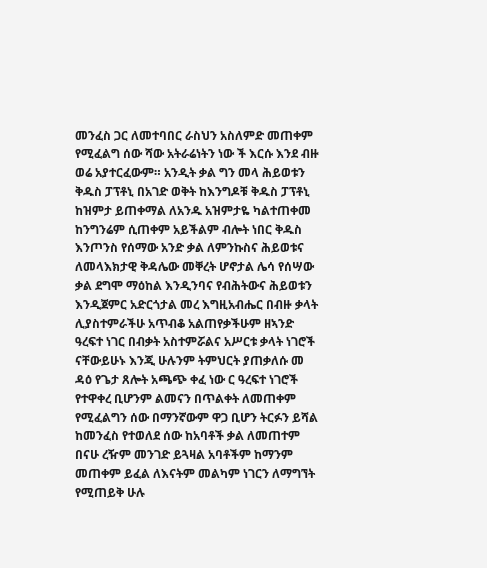መንፈስ ጋር ለመተባበር ራስህን አስለምድ መጠቀም የሚፈልግ ሰው ሻው አትራሬነትን ነው ች እርሱ እንደ ብዙ ወሬ አያተርፈውም። አንዲት ቃል ግን መላ ሕይወቱን ቅዱስ ፓፕቶኒ በአገድ ወቅት ከእንግዶቹ ቅዱስ ፓፕቶኒ ከዝምታ ይጠቀማል ለአንዱ አዝምታዬ ካልተጠቀመ ከንግንሬም ሲጠቀም አይችልም ብሎት ነበር ቅዱስ እንጦንስ የሰማው አንድ ቃል ለምንኩስና ሕይወቱና ለመላእክታዊ ቅዳሌው መቐረት ሆኖታል ሌሳ የሰሣው ቃል ደግሞ ማዕከል እንዲንባና የብሕትውና ሕይወቱን እንዲጀምር አድርጎታል መረ እግዚአብሔር በብዙ ቃላት ሊያስተምራችሁ አጥብቆ አልጠየቃችሁም ዘኣንድ ዓረፍተ ነገር በብቃት አስተምሯልና አሥርቱ ቃላት ነገሮች ናቸውይሁኑ እንጂ ሁሉንም ትምህርት ያጠቃለሱ መ ዳዕ የጌታ ጸሎት አጫጭ ቀፈ ነው ር ዓረፍተ ነገሮች የተዋቀረ ቢሆንም ልመናን በጥልቀት ለመጠቀም የሚፈልግን ሰው በማንኛውም ዋጋ ቢሆን ትርፉን ይሻል ከመንፈስ የተወለደ ሰው ከአባቶች ቃል ለመጠተም በናሁ ረዥም መንገድ ይጓዛል አባቶችም ከማንም መጠቀም ይፈል ለእናትም መልካም ነገርን ለማግኘት የሚጠይቅ ሁሉ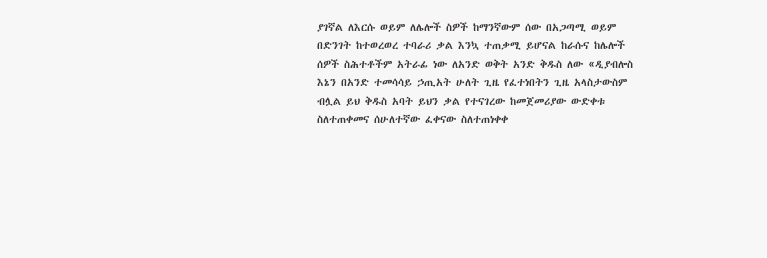ያገኛል ለእርሱ ወይም ለሌሎች ስዎች ከማንኛውም ሰው በአጋጣሚ ወይም በድንገት ከተወረወረ ተባራሪ ቃል እንኳ ተጠቃሚ ይሆናል ከራሱና ከሌሎች ሰዎች ስሕተቶችም አትራፊ ነው ለአንድ ወቅት አንድ ቅዱስ ለው «ዲያብሎስ እኔን በአንድ ተመሳሳይ ኃጢአት ሁለት ጊዜ የፈተነበትን ጊዜ አላስታውስም ብሏል ይህ ቅዱስ አባት ይህን ቃል የተናገረው ከመጀመሪያው ውድቀቱ ስለተጠቀመና ሰሁለተኛው ፈቀናው ስለተጠነቀቀ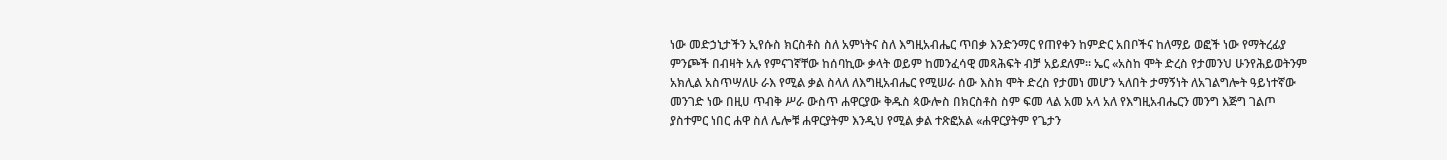ነው መድኃኒታችን ኢየሱስ ክርስቶስ ስለ አምነትና ስለ እግዚአብሔር ጥበቃ እንድንማር የጠየቀን ከምድር አበቦችና ከለማይ ወፎች ነው የማትረፊያ ምንጮች በብዛት አሉ የምናገኛቸው ከሰባኪው ቃላት ወይም ከመንፈሳዊ መጻሕፍት ብቻ አይደለም። ኤር «አስከ ሞት ድረስ የታመንህ ሁንየሕይወትንም አክሊል አስጥሣለሁ ራእ የሚል ቃል ስላለ ለእግዚአብሔር የሚሠራ ሰው እስክ ሞት ድረስ የታመነ መሆን ኣለበት ታማኝነት ለአገልግሎት ዓይነተኛው መንገድ ነው በዚሀ ጥብቅ ሥራ ውስጥ ሐዋርያው ቅዱስ ጳውሎስ በክርስቶስ ስም ፍመ ላል አመ አላ አለ የእግዚአብሔርን መንግ እጅግ ገልጦ ያስተምር ነበር ሐዋ ስለ ሌሎቹ ሐዋርያትም እንዲህ የሚል ቃል ተጽፎአል «ሐዋርያትም የጌታን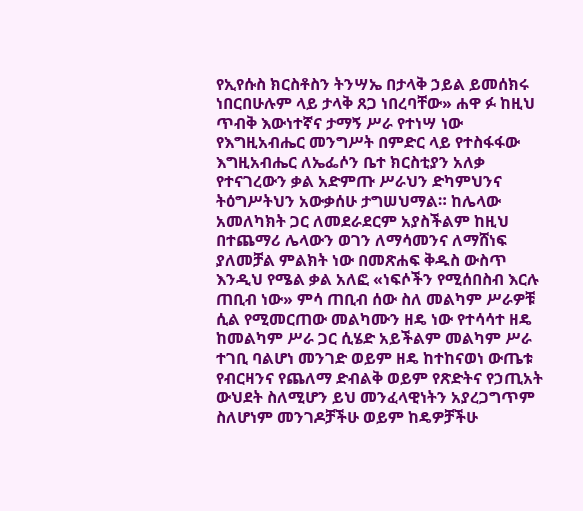የኢየሱስ ክርስቶስን ትንሣኤ በታላቅ ኃይል ይመሰክሩ ነበርበሁሉም ላይ ታላቅ ጸጋ ነበረባቸው» ሐዋ ፉ ከዚህ ጥብቅ እውነተኛና ታማኝ ሥራ የተነሣ ነው የእግዚአብሔር መንግሥት በምድር ላይ የተስፋፋው እግዚአብሔር ለኤፌሶን ቤተ ክርስቲያን አለቃ የተናገረውን ቃል አድምጡ ሥራህን ድካምህንና ትዕግሥትህን አውቃሰሁ ታግሠህማል። ከሌላው አመለካክት ጋር ለመደራደርም አያስችልም ከዚህ በተጨማሪ ሌላውን ወገን ለማሳመንና ለማሸነፍ ያለመቻል ምልክት ነው በመጽሐፍ ቅዱስ ውስጥ እንዲህ የሜል ቃል አለፎ «ነፍሶችን የሚሰበስብ እርሉ ጠቢብ ነው» ምሳ ጠቢብ ሰው ስለ መልካም ሥራዎቹ ሲል የሚመርጠው መልካሙን ዘዴ ነው የተሳሳተ ዘዴ ከመልካም ሥራ ጋር ሲሄድ አይችልም መልካም ሥራ ተገቢ ባልሆነ መንገድ ወይም ዘዴ ከተከናወነ ውጤቱ የብርዛንና የጨለማ ድብልቅ ወይም የጽድትና የኃጢአት ውህደት ስለሚሆን ይህ መንፈላዊነትን አያረጋግጥም ስለሆነም መንገዶቻችሁ ወይም ከዴዎቻችሁ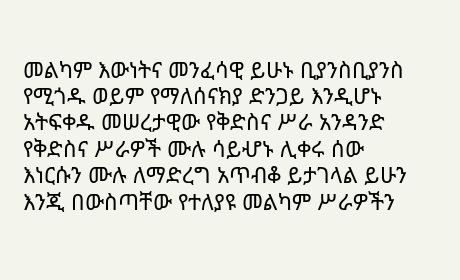መልካም እውነትና መንፈሳዊ ይሁኑ ቢያንስቢያንስ የሚጎዱ ወይም የማለሰናክያ ድንጋይ እንዲሆኑ አትፍቀዱ መሠረታዊው የቅድስና ሥራ አንዳንድ የቅድስና ሥራዎች ሙሉ ሳይሇኑ ሊቀሩ ሰው እነርሱን ሙሉ ለማድረግ አጥብቆ ይታገላል ይሁን እንጂ በውስጣቸው የተለያዩ መልካም ሥራዎችን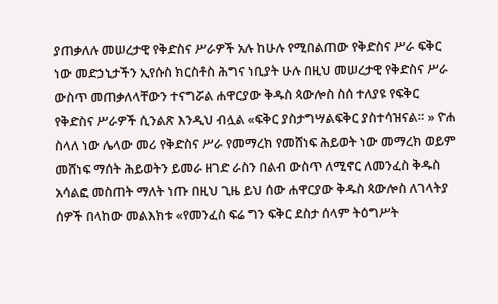ያጠቃለሉ መሠረታዊ የቅድስና ሥራዎች አሉ ከሁሉ የሚበልጠው የቅድስና ሥራ ፍቅር ነው መድኃኒታችን ኢየሱስ ክርስቶስ ሕግና ነቢያት ሁሉ በዚህ መሠረታዊ የቅድስና ሥራ ውስጥ መጠቃለላቸውን ተናግሯል ሐዋርያው ቅዱስ ጳውሎስ ስሰ ተለያዩ የፍቅር የቅድስና ሥራዎች ሲንልጽ እንዲህ ብሏል «ፍቅር ያስታግሣልፍቅር ያስተሳዝናል። » ዮሐ ስላለ ነው ሌላው መሪ የቅድስና ሥራ የመማረክ የመሸነፍ ሕይወት ነው መማረክ ወይም መሸነፍ ማሰት ሕይወትን ይመራ ዘገድ ራስን በልብ ውስጥ ለሚኖር ለመንፈስ ቅዱስ አሳልፎ መስጠት ማለት ነጡ በዚህ ጊዜ ይህ ሰው ሐዋርያው ቅዱስ ጳውሎስ ለገላትያ ሰዎች በላከው መልእክቱ «የመንፈስ ፍሬ ግን ፍቅር ደስታ ሰላም ትዕግሥት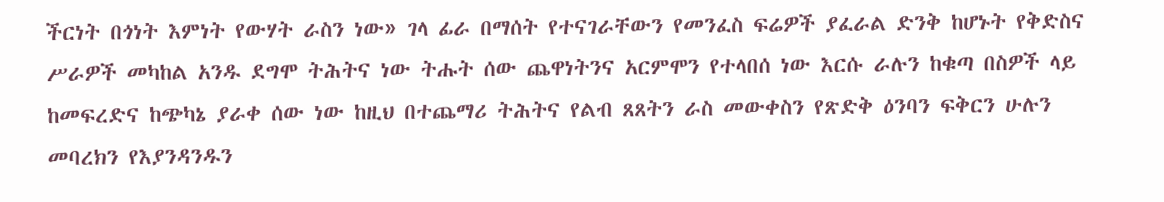ችርነት በጎነት እምነት የውሃት ራስን ነው» ገላ ፊራ በማሰት የተናገራቸውን የመንፈስ ፍሬዎች ያፈራል ድንቅ ከሆኑት የቅድስና ሥራዎች መካከል አንዱ ደግሞ ትሕትና ነው ትሑት ሰው ጨዋነትንና አርምሞን የተላበሰ ነው እርሱ ራሉን ከቁጣ በስዎች ላይ ከመፍረድና ከጭካኔ ያራቀ ሰው ነው ከዚህ በተጨማሪ ትሕትና የልብ ጸጸትን ራስ መውቀስን የጽድቅ ዕንባን ፍቅርን ሁሉን መባረክን የእያንዳንዱን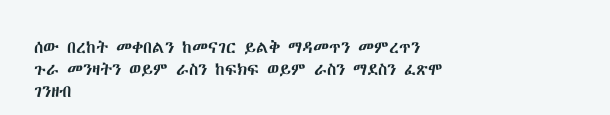ሰው በረከት መቀበልን ከመናገር ይልቅ ማዳመጥን መምረጥን ጉራ መንዛትን ወይም ራስን ከፍክፍ ወይም ራስን ማደስን ፈጽሞ ገንዘብ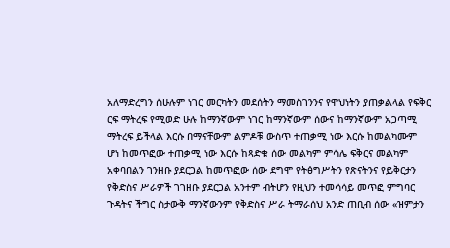አለማድረግን ሰሁሉም ነገር መርካትን መደሰትን ማመስገንንና የዋህነትን ያጠቃልላል የፍቅር ርፍ ማትረፍ የሚወድ ሁሉ ከማንኛውም ነገር ከማንኛውም ሰውና ከማንኛውም አጋጣሚ ማትረፍ ይችላል እርሱ በማናቸውም ልምዶቹ ውስጥ ተጠቃሚ ነው እርሱ ከመልካሙም ሆነ ከመጥፎው ተጠቃሚ ነው እርሱ ከጻድቁ ሰው መልካም ምሳሌ ፍቅርና መልካም አቀባበልን ገንዘቡ ያደርጋል ከመጥፎው ሰው ደግሞ የትፅግሥትን የጽናትንና የይቅርታን የቅድስና ሥራዎች ገገዘቡ ያደርጋል አንተም ብትሆን የዚህን ተመሳሳይ መጥፎ ምግባር ጉዳትና ችግር ስታውቅ ማንኛውንም የቅድስና ሥራ ትማራሰህ አንድ ጠቢብ ሰው «ዝምታን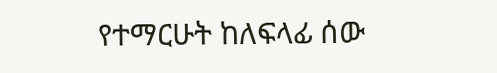የተማርሁት ከለፍላፊ ሰው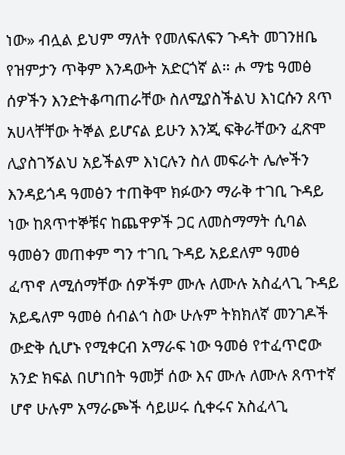ነው» ብሏል ይህም ማለት የመለፍለፍን ጉዳት መገንዘቤ የዝምታን ጥቅም እንዳውት አድርጎኛ ል። ሖ ማቴ ዓመፅ ሰዎችን እንድትቆጣጠራቸው ስለሚያስችልህ እነርሱን ጸጥ አሀላቸቸው ትኞል ይሆናል ይሁን እንጂ ፍቅራቸውን ፈጽሞ ሊያስገኝልህ አይችልም እነርሉን ስለ መፍራት ሌሎችን እንዳይጎዳ ዓመፅን ተጠቅሞ ክፉውን ማራቅ ተገቢ ጉዳይ ነው ከጸጥተኞቹና ከጨዋዎች ጋር ለመስማማት ሲባል ዓመፅን መጠቀም ግን ተገቢ ጉዳይ አይደለም ዓመፅ ፈጥኖ ለሚሰማቸው ሰዎችም ሙሉ ለሙሉ አስፈላጊ ጉዳይ አይዴለም ዓመፅ ሰብልኅ ስው ሁሉም ትክክለኛ መንገዶች ውድቅ ሲሆኑ የሚቀርብ አማራፍ ነው ዓመፅ የተፈጥሮው አንድ ክፍል በሆነበት ዓመቻ ሰው እና ሙሉ ለሙሉ ጸጥተኛ ሆኖ ሁሉም አማራጮች ሳይሠሩ ሲቀሩና አስፈላጊ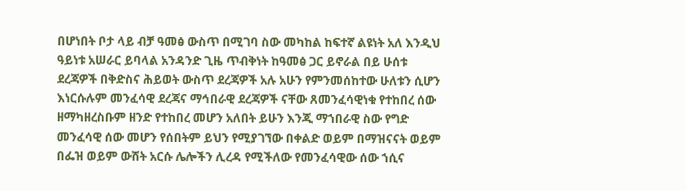በሆነበት ቦታ ላይ ብቻ ዓመፅ ውስጥ በሚገባ ስው መካከል ከፍተኛ ልዩነት አለ እንዲህ ዓይነቱ አሠራር ይባላል አንዳንድ ጊዜ ጥብቅነት ከዓመፅ ጋር ይኖራል በይ ሁሰቱ ደረጃዎች በቅድስና ሕይወት ውስጥ ደረጃዎች አሉ አሁን የምንመሰከተው ሁለቱን ሲሆን እነርሱሉም መንፈሳዊ ደረጃና ማኅበራዊ ደረጃዎች ናቸው ጸመንፈሳዊነቁ የተከበረ ሰው ዘማካዘረስቡም ዘንድ የተከበረ መሆን አለበት ይሁን እንጂ ማኀበራዊ ስው የግድ መንፈሳዊ ሰው መሆን የሰበትም ይህን የሚያገኘው በቀልድ ወይም በማዝናናት ወይም በፌዝ ወይም ውሸት አርሱ ሌሎችን ሊረዳ የሚችለው የመንፈሳዊው ሰው ኀሲና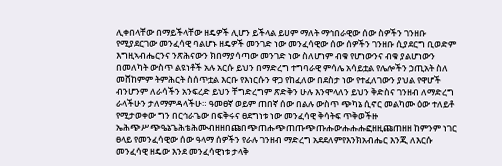ሊቀበላቸው በማይችላቸው ዘዴዎች ሊሆን ይችላል ይሀም ማለት ማኅበራዊው ሰው ስዎችን ገንዘቡ የሚያደርገው መንፈሳዊ ባልሆኑ ዘዴዎች መንገድ ነው መንፈሳዊው ሰው ሰዎችን ገንዘቡ ሲያደርግ ቢወድም እግዚኣብሔርንና ንጽሕናውን ክበማያሳጣው መንገድ ነው ስለሆነም ብቁ የሆነውንና ብቁ ያልሆነውን በመለካት ውስጥ ልዩነቶች አሉ አርሱ ይህን በማድረግ ተግባራዊ ምሳሌ አሳይቷል የሌሎችን ኃጢአት ስለ መሸከምም ትምሕርት ስሰጥቷል እርቡ የእነርሱን ዋጋ የከፈለው በደስታ ነው የተፈለገውን ያህል የዋሆች ብንሆንም ለራሳችን አንፍረድ ይህን ቸግድረግም ጽድቅን ሁሉ እንሞላለን ይህን ቅድስና ገንዘብ ለማድረግ ራላችሁን ታለማምዳላችሁ። ዓመፀኛ ወይም ጠበኛ ሰው በልሉ ውስጥ ጭካኔ ሲኖር መልካሙ ዕው ተለይቶ የሚታወቀው ግን በርኅራጌው በፍቅሩና ፀደግነቱ ነው መንፈሳዊ ቅሳትፍ ጥቅወችዙ ኤሕጭሥጭዔኔጌሕቴሕሙብዘዘበጩበጭጠሑጭጠጡጭጡሑውሑሑሑፎዘዚጩጠዘዘ ከምንም ነገር ፀላይ የመንፈሳዊው ሰው ዓላማ ሰዎችን የራሉ ገንዘብ ማድረግ አደደለምየእንክአብሔር እንጂ ለእርሱ መንፈሳዊ ዘዴው እንደ መንፈሳዊነቱ ታላቅ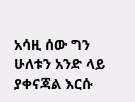አሳዚ ሰው ግን ሁለቱን አንድ ላይ ያቀናጃል እርሱ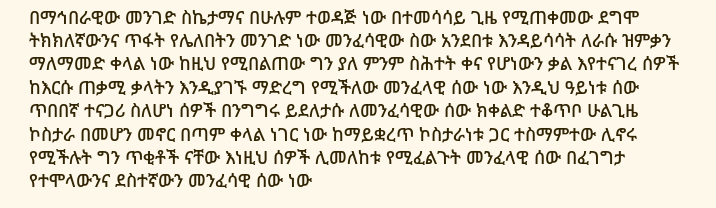በማኅበራዊው መንገድ ስኬታማና በሁሉም ተወዳጅ ነው በተመሳሳይ ጊዜ የሚጠቀመው ደግሞ ትክክለኛውንና ጥፋት የሌለበትን መንገድ ነው መንፈሳዊው ስው አንደበቱ እንዳይሳሳት ለራሱ ዝምቃን ማለማመድ ቀላል ነው ከዚህ የሚበልጠው ግን ያለ ምንም ስሕተት ቀና የሆነውን ቃል እየተናገረ ሰዎች ከእርሱ ጠቃሚ ቃላትን እንዲያገኙ ማድረግ የሚችለው መንፈላዊ ሰው ነው እንዲህ ዓይነቱ ሰው ጥበበኛ ተናጋሪ ስለሆነ ሰዎች በንግግሩ ይደለታሱ ለመንፈሳዊው ሰው ክቀልድ ተቆጥቦ ሁልጊዜ ኮስታራ በመሆን መኖር በጣም ቀላል ነገር ነው ከማይቋረጥ ኮስታራነቱ ጋር ተስማምተው ሊኖሩ የሚችሉት ግን ጥቂቶች ናቸው እነዚህ ሰዎች ሊመለከቱ የሚፈልጉት መንፈላዊ ሰው በፈገግታ የተሞላውንና ደስተኛውን መንፈሳዊ ሰው ነው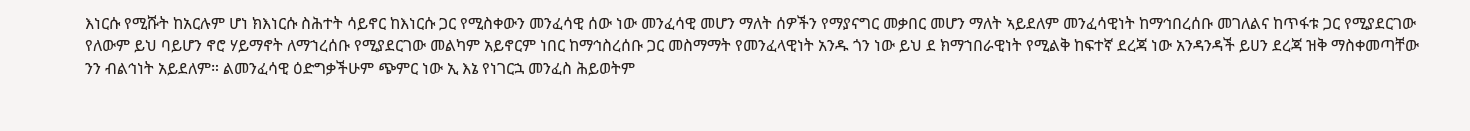እነርሱ የሚሹት ከአርሉም ሆነ ክእነርሱ ስሕተት ሳይኖር ከእነርሱ ጋር የሚስቀውን መንፈሳዊ ሰው ነው መንፈሳዊ መሆን ማለት ሰዎችን የማያናግር መቃበር መሆን ማለት ኣይደለም መንፈሳዊነት ከማኅበረሰቡ መገለልና ከጥፋቱ ጋር የሚያደርገው የለውም ይህ ባይሆን ኖሮ ሃይማኖት ለማኀረሰቡ የሚያደርገው መልካም አይኖርም ነበር ከማኅስረሰቡ ጋር መስማማት የመንፈላዊነት አንዱ ጎን ነው ይህ ደ ክማኀበራዊነት የሚልቅ ከፍተኛ ደረጃ ነው አንዳንዳች ይሀን ደረጃ ዝቅ ማስቀመጣቸው ንን ብልኅነት አይደለም። ልመንፈሳዊ ዕድግቃችሁም ጭምር ነው ኢ እኔ የነገርኋ መንፈስ ሕይወትም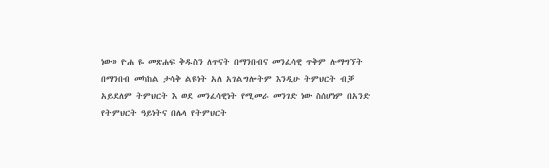ነው» ዮሐ ዬ መጽሐፍ ቅዱስን ለጥናት በማንበብና መንፈሳዊ ጥቅም ሉማግኘት በማንበብ መካከል ታሳቅ ልዩነት አለ አገልግሎትም እንዲሁ ትምህርት ብቓ አይደለም ትምህርት እ ወደ መንፈሳዊነት የሚመራ መንገድ ነው ስሰሆነም በአንድ የትምህርት ዓይነትና በሌላ የትምህርት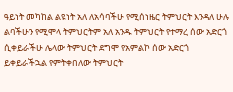ዓይነት መካከል ልዩነት አለ ለአሳባችሁ የሚሰነዜር ትምህርት እንዳለ ሁሉ ልባችሁን የሚሞላ ትምህርትም አለ አንዱ ትምህርት የተማረ ሰው አድርጎ ሲቀይራችሁ ሌላው ትምህርት ደግሞ የአምልኮ ሰው አድርጎ ይቀይራችኋል የምትቀበለው ትምህርት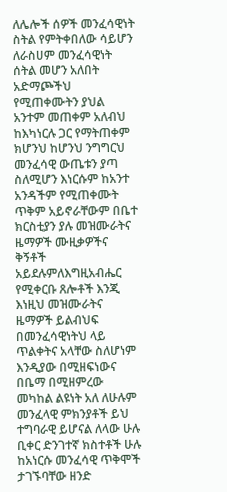ለሌሎች ሰዎች መንፈሳዊነት ስትል የምትቀበለው ሳይሆን ለራስሀም መንፈሳዊነት ሰትል መሆን አለበት አድማጮችህ የሚጠቀሙትን ያህል አንተም መጠቀም አለብህ ከእካነርሉ ጋር የማትጠቀም ክሆንህ ከሆንህ ንግግርህ መንፈሳዊ ውጤቱን ያጣ ስለሚሆን እነርሱም ከአንተ አንዳችም የሚጠቀሙት ጥቅም አይኖራቸውም በቤተ ክርስቲያን ያሉ መዝሙራትና ዜማዎች ሙዚቃዎችና ቅኝቶች አይደሉምለእግዚአብሔር የሚቀርቡ ጸሎቶች እንጂ እነዚህ መዝሙራትና ዜማዎች ይልብህፍ በመንፈሳዊነትህ ላይ ጥልቀትና አላቸው ስለሆነም እንዲያው በሚዘፍነውና በቤማ በሚዘምረው መካከል ልዩነት አለ ለሁሉም መንፈላዊ ምክንያቶች ይህ ተግባራዊ ይሆናል ለላው ሁሉ ቢቀር ድንገተኛ ክስተቶች ሁሉ ከአነርሱ መንፈሳዊ ጥቅሞች ታገኙባቸው ዘንድ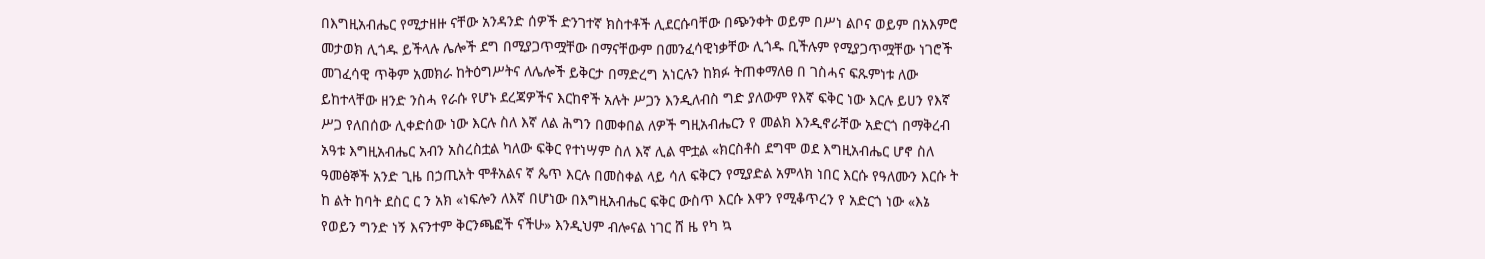በእግዚአብሔር የሚታዘዙ ናቸው አንዳንድ ሰዎች ድንገተኛ ክስተቶች ሊደርሱባቸው በጭንቀት ወይም በሥነ ልቦና ወይም በአእምሮ መታወክ ሊጎዱ ይችላሉ ሌሎች ደግ በሚያጋጥሟቸው በማናቸውም በመንፈሳዊነቃቸው ሊጎዱ ቢችሉም የሚያጋጥሟቸው ነገሮች መገፈሳዊ ጥቅም አመክራ ከትዕግሥትና ለሌሎች ይቅርታ በማድረግ አነርሉን ከክፉ ትጠቀማለፀ በ ገስሓና ፍጹምነቱ ለው ይከተላቸው ዘንድ ንስሓ የራሱ የሆኑ ደረጃዎችና እርከኖች አሉት ሥጋን እንዲለብስ ግድ ያለውም የእኛ ፍቅር ነው እርሉ ይሀን የእኛ ሥጋ የለበሰው ሊቀድሰው ነው እርሉ ስለ እኛ ለል ሕግን በመቀበል ለዎች ግዚአብሔርን የ መልክ እንዲኖራቸው አድርጎ በማቅረብ አዓቱ እግዚአብሔር አብን አስረስቷል ካለው ፍቅር የተነሣም ስለ እኛ ሊል ሞቷል «ክርስቶስ ደግሞ ወደ እግዚአብሔር ሆኖ ስለ ዓመፅኞች አንድ ጊዜ በኃጢአት ሞቶአልና ኛ ጴጥ እርሉ በመስቀል ላይ ሳለ ፍቅርን የሚያድል አምላክ ነበር እርሱ የዓለሙን እርሱ ት ከ ልት ከባት ደስር ር ን አክ «ነፍሎን ለእኛ በሆነው በእግዚአብሔር ፍቅር ውስጥ እርሱ እዋን የሚቆጥረን የ አድርጎ ነው «እኔ የወይን ግንድ ነኝ እናንተም ቅርንጫፎች ናችሁ» እንዲህም ብሎናል ነገር ሸ ዜ የካ ኳ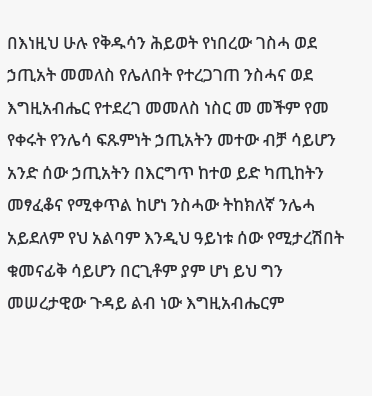በእነዚህ ሁሉ የቅዱሳን ሕይወት የነበረው ገስሓ ወደ ኃጢአት መመለስ የሌለበት የተረጋገጠ ንስሓና ወደ እግዚአብሔር የተደረገ መመለስ ነስር መ መችም የመ የቀሩት የንሌሳ ፍጹምነት ኃጢአትን መተው ብቻ ሳይሆን አንድ ሰው ኃጢአትን በእርግጥ ከተወ ይድ ካጢከትን መፃፈቆና የሚቀጥል ከሆነ ንስሓው ትከክለኛ ንሌሓ አይደለም የህ አልባም እንዲህ ዓይነቱ ሰው የሚታረሽበት ቁመናፊቅ ሳይሆን በርጊቶም ያም ሆነ ይህ ግን መሠረታዊው ጉዳይ ልብ ነው እግዚአብሔርም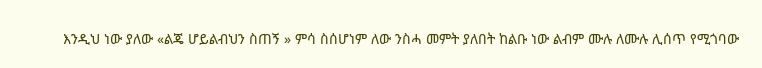እንዲህ ነው ያለው «ልጄ ሆይልብህን ስጠኝ » ምሳ ስሰሆነም ለው ንስሓ መምት ያለበት ከልቡ ነው ልብም ሙሉ ለሙሉ ሊሰጥ የሚጎባው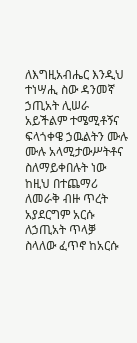ለእግዚአብሔር እንዲህ ተነሣሒ ስው ዳንመኛ ኃጢአት ሊሠራ አይችልም ተሜሚቶኝና ፍላጎቀዌ ኃዉልትን ሙሉ ሙሉ አላሚታውሥትቶና ስለማይቀበሉት ነው ከዚህ በተጨማሪ ለመራቅ ብዙ ጥረት አያደርግም አርሱ ለኃጢአት ጥላቓ ስላለው ፈጥኖ ከአርሱ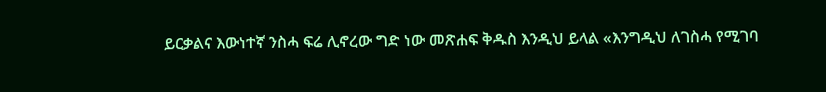ይርቃልና እውነተኛ ንስሓ ፍሬ ሊኖረው ግድ ነው መጽሐፍ ቅዱስ እንዲህ ይላል «እንግዲህ ለገስሓ የሚገባ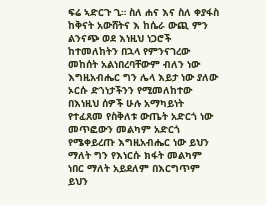ፍሬ ኣድርጉ ጊ። ስለ ሐና እና ስለ ቀያፋስ ከቅናት አውሸትና እ ከሴራ ውጪ ምን ልንናጭ ወደ እነዚህ ነጋሮች ከተመለከትን በኋላ የምንናገረው መከሰት አልነበረባቸውም ብለን ነው እግዚአብሔር ግን ሌላ እይታ ነው ያለው ኦርሱ ድኀነታችንን የሚመለከተው በእነዚህ ሰዎች ሁሉ አማካይነት የተፈጸመ የስቅለቱ ውጤት አድርጎ ነው መጥፎውን መልካም አድርጎ የሜቀይረጡ እግዚአብሔር ነው ይህን ማለት ግን የእነርሱ ክፋት መልካም ነበር ማለት አይደለም በእርግጥም ይህን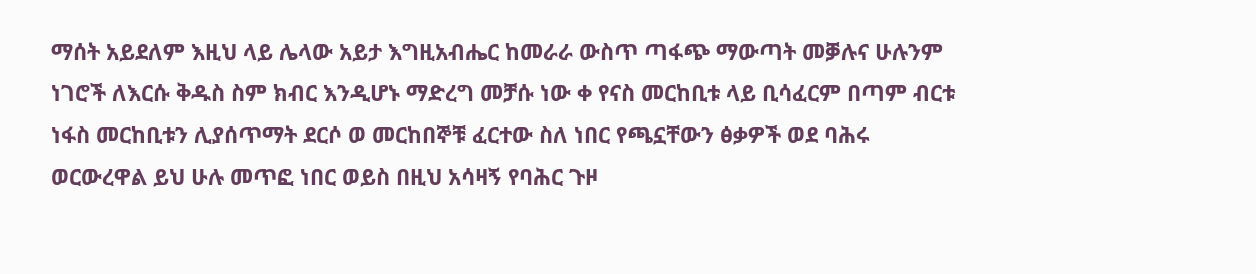ማሰት አይደለም እዚህ ላይ ሌላው አይታ እግዚአብሔር ከመራራ ውስጥ ጣፋጭ ማውጣት መቓሉና ሁሉንም ነገሮች ለእርሱ ቅዱስ ስም ክብር እንዲሆኑ ማድረግ መቻሱ ነው ቀ የናስ መርከቢቱ ላይ ቢሳፈርም በጣም ብርቱ ነፋስ መርከቢቱን ሊያሰጥማት ደርሶ ወ መርከበኞቹ ፈርተው ስለ ነበር የጫኗቸውን ፅቃዎች ወደ ባሕሩ ወርውረዋል ይህ ሁሉ መጥፎ ነበር ወይስ በዚህ አሳዛኝ የባሕር ጉዞ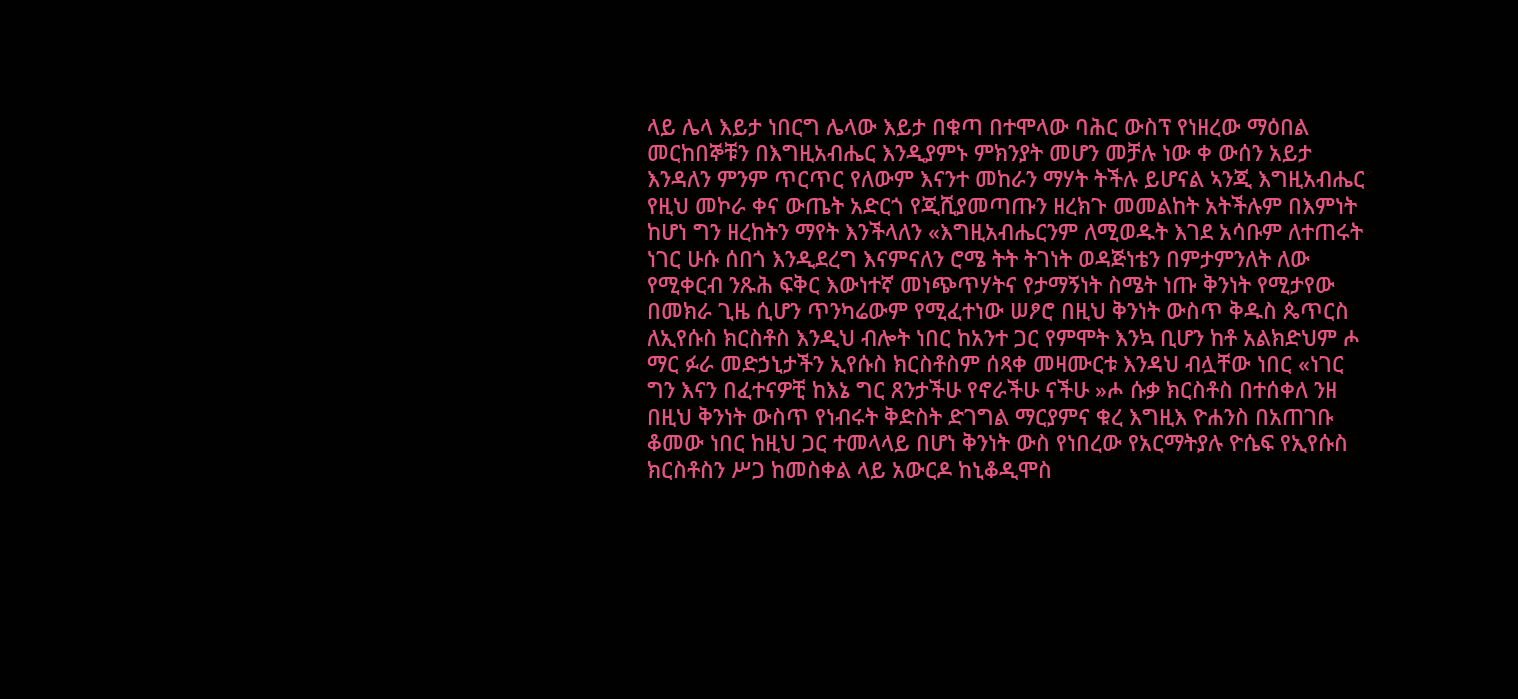ላይ ሌላ እይታ ነበርግ ሌላው እይታ በቁጣ በተሞላው ባሕር ውስፕ የነዘረው ማዕበል መርከበኞቹን በእግዚአብሔር እንዲያምኑ ምክንያት መሆን መቻሉ ነው ቀ ውሰን አይታ እንዳለን ምንም ጥርጥር የለውም እናንተ መከራን ማሃት ትችሉ ይሆናል ኣንጂ እግዚአብሔር የዚህ መኮራ ቀና ውጤት አድርጎ የጂሺያመጣጡን ዘረክጉ መመልከት አትችሉም በእምነት ከሆነ ግን ዘረከትን ማየት እንችላለን «እግዚአብሔርንም ለሚወዱት እገደ አሳቡም ለተጠሩት ነገር ሁሱ ሰበጎ እንዲደረግ እናምናለን ሮሜ ትት ትገነት ወዳጅነቴን በምታምንለት ለው የሚቀርብ ንጹሕ ፍቅር እውነተኛ መነጭጥሃትና የታማኝነት ስሜት ነጡ ቅንነት የሚታየው በመክራ ጊዜ ሲሆን ጥንካሬውም የሚፈተነው ሠፆሮ በዚህ ቅንነት ውስጥ ቅዱስ ጴጥርስ ለኢየሱስ ክርስቶስ እንዲህ ብሎት ነበር ከአንተ ጋር የምሞት እንኳ ቢሆን ከቶ አልክድህም ሖ ማር ፉራ መድኃኒታችን ኢየሱስ ክርስቶስም ሰጻቀ መዛሙርቱ እንዳህ ብሏቸው ነበር «ነገር ግን እናን በፈተናዎቺ ከእኔ ግር ጸንታችሁ የኖራችሁ ናችሁ »ሖ ሱቃ ክርስቶስ በተሰቀለ ንዘ በዚህ ቅንነት ውስጥ የነብሩት ቅድስት ድገግል ማርያምና ቁረ እግዚእ ዮሐንስ በአጠገቡ ቆመው ነበር ከዚህ ጋር ተመላላይ በሆነ ቅንነት ውስ የነበረው የአርማትያሉ ዮሴፍ የኢየሱስ ክርስቶስን ሥጋ ከመስቀል ላይ አውርዶ ከኒቆዲሞስ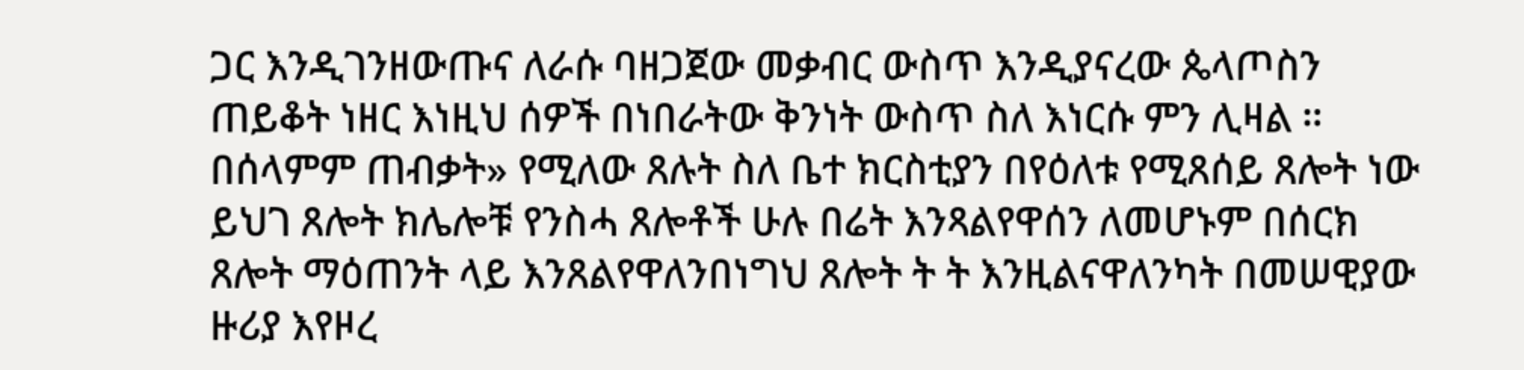ጋር እንዲገንዘውጡና ለራሱ ባዘጋጀው መቃብር ውስጥ እንዲያናረው ጴላጦስን ጠይቆት ነዘር እነዚህ ሰዎች በነበራትው ቅንነት ውስጥ ስለ እነርሱ ምን ሊዛል ። በሰላምም ጠብቃት» የሚለው ጸሉት ስለ ቤተ ክርስቲያን በየዕለቱ የሚጸሰይ ጸሎት ነው ይህገ ጸሎት ክሌሎቹ የንስሓ ጸሎቶች ሁሉ በሬት እንጻልየዋሰን ለመሆኑም በሰርክ ጸሎት ማዕጠንት ላይ እንጸልየዋለንበነግህ ጸሎት ት ት እንዚልናዋለንካት በመሠዊያው ዙሪያ እየዞረ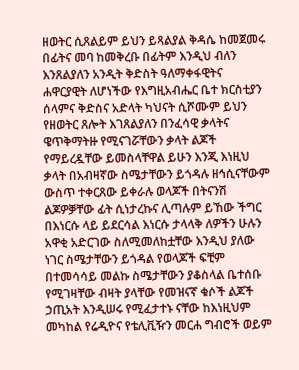ዘወትር ሲጸልይም ይህን ይጻልያል ቅዳሴ ከመጀመሩ በፊትና መባ ከመቅረቡ በፊትም እንዲህ ብለን እንጸልያለን አንዲት ቅድስት ዓለማቀፋዊትና ሐዋርያዊት ለሆነችው የእግዚአብሔር ቤተ ክርስቲያን ሰላምና ቅድስና አድላት ካህናት ሲሾሙም ይህን የዘወትር ጸሎት እገጸልያለን በንፈሳዊ ቃላትና ዌጥቅማትዙ የሚናገሯቸውን ቃላት ልጆች የማይረዷቸው ይመስላቸዋል ይሁን እንጂ እነዚህ ቃላት በአብዛኛው ስሜታቸውን ይጎዳሉ ዘኅሲናቸውም ውስጥ ተቀርጸው ይቀራሉ ወላጆች በትናንሽ ልጆዎቓቸው ፊት ሲነታረኩና ሊጣሉም ይኸው ችግር በእነርሱ ላይ ይደርሳል እነርሱ ታላላቅ ለዎችን ሁሉን አዋቂ አድርገው ስለሚመለከቷቸው እንዲህ ያለው ነገር ስሜታቸውን ይጎዳል የወላጆች ፍቺም በተመሳሳይ መልኩ ስሜታቸውን ያቆስላል ቤተሰቡ የሚገዛቸው ብዛት ያላቸው የመዝናኛ ቁሶች ልጆች ኃጢአት እንዲሠሩ የሚፈታተኑ ናቸው ከእነዚህም መካከል የሬዲዮና የቴሊቪዥን መርሐ ግብሮች ወይም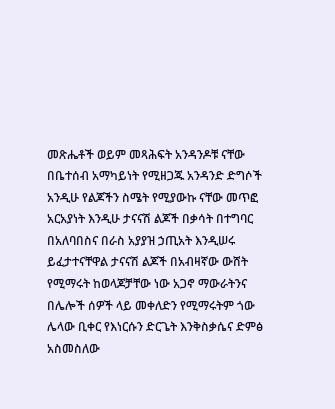መጽሔቶች ወይም መጻሕፍት አንዳንዶቹ ናቸው በቤተሰብ አማካይነት የሚዘጋጁ አንዳንድ ድግሶች አንዲሁ የልጆችን ስሜት የሚያውኩ ናቸው መጥፎ አርአያነት እንዲሁ ታናናሽ ልጆች በቃሳት በተግባር በአለባበስና በራስ አያያዝ ኃጢአት እንዲሠሩ ይፈታተናቸዋል ታናናሽ ልጆች በአብዛኛው ውሸት የሚማሩት ከወላጆቻቸው ነው አጋኖ ማውራትንና በሌሎች ሰዎች ላይ መቀለድን የሚማሩትም ጎው ሌላው ቢቀር የእነርሱን ድርጌት እንቅስቃሴና ድምፅ አስመስለው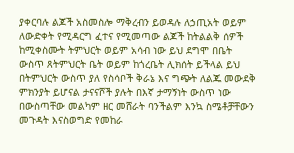ያቀርባሉ ልጆች አስመስሎ ማቅረብን ይወዳሉ ለኃጢአት ወይም ለውድቀት የሚዳርግ ፈተና የሚመጣው ልጆች ከትልልቅ ሰዎች ከሚቀስሙት ትምህርት ወይም አሳብ ነው ይህ ደግሞ በቤት ውስጥ ጸትምህርት ቤት ወይም ከጎረቤት ሊክሰት ይችላል ይህ በትምህርት ውስጥ ያለ የስሳቦች ቅራኔ እና ግጭት ለልጁ መውደቅ ምክንያት ይሆናል ታናናሾች ያሉት በእኛ ታማኝነት ውስጥ ነው በውስጣቸው መልካም ዘር መሸራት ባንችልም እንኳ ስሜቶቻቸውን መጉዳት እናስወግድ የመከራ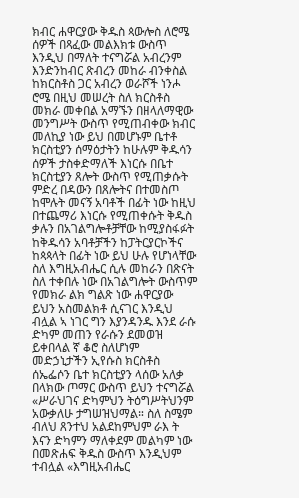ክብር ሐዋርያው ቅዱስ ጳውሎስ ለሮሜ ሰዎች በጻፈው መልእክቱ ውስጥ እንዲህ በማለት ተናግሯል አብረንም እንድንከብር ጽብረን መከራ ብንቀስል ከክርስቶስ ጋር አብረን ወራሾች ነንሖ ሮሜ በዚህ መሠረት ስለ ክርስቶስ መክራ መቀበል አማኙን በዘላለማዊው መንግሥት ውስጥ የሚጠብቀው ክብር መለኪያ ነው ይህ በመሆኑም ቤተቶ ክርስቲያን ሰማዕታትን ከሁሉም ቅዱሳን ሰዎች ታስቀድማለች እነርሱ በቤተ ክርስቲያን ጸሎት ውስጥ የሚጠቃሱት ምድረ በዳውን በጸሎትና በተመስጦ ከሞሉት መናኝ አባቶች በፊት ነው ከዚህ በተጨማሪ እነርሱ የሚጠቀሱት ቅዱስ ቃሉን በአገልግሎቶቻቸው ከሚያስፋፉት ከቅዱሳን አባቶቻችን ከፓትርያርኮችና ከጳጳላት በፊት ነው ይህ ሁሉ የሆነላቸው ስለ እግዚአብሔር ሲሉ መከራን በጽናት ስለ ተቀበሉ ነው በአገልግሎት ውስጥም የመክራ ልክ ግልጽ ነው ሐዋርያው ይህን አስመልክቶ ሲናገር እንዲህ ብሏል ኣ ነገር ግን እያንዳንዱ እንደ ራሱ ድካም መጠን የራሱን ደመወዝ ይቀበላል ኛ ቆሮ ስለሆነም መድኃኒታችን ኢየሱስ ክርስቶስ ሰኤፌሶን ቤተ ክርስቲያን ላሰው አለቃ በላክው ጦማር ውስጥ ይህን ተናግሯል «ሥራህገና ድካምህን ትዕግሥትህንም አውቃለሁ ታግሠዝህማል። ስለ ስሜም ብለህ ጸንተህ አልደከምህም ራእ ት እናን ድካምን ማለቀደም መልካም ነው በመጽሐፍ ቅዱስ ውስጥ እንዲህም ተብሏል «እግዚአብሔር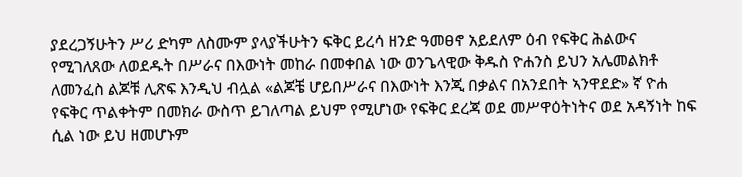ያደረጋኝሁትን ሥሪ ድካም ለስሙም ያላያችሁትን ፍቅር ይረሳ ዘንድ ዓመፀኖ አይደለም ዕብ የፍቅር ሕልውና የሚገለጸው ለወደዱት በሥራና በእውነት መከራ በመቀበል ነው ወንጌላዊው ቅዱስ ዮሐንስ ይህን አሌመልክቶ ለመንፈስ ልጆቹ ሊጽፍ እንዲህ ብሏል «ልጆቼ ሆይበሥራና በእውነት እንጂ በቃልና በአንደበት ኣንዋደድ» ኛ ዮሐ የፍቅር ጥልቀትም በመክራ ውስጥ ይገለጣል ይህም የሚሆነው የፍቅር ደረጃ ወደ መሥዋዕትነትና ወደ አዳኝነት ከፍ ሲል ነው ይህ ዘመሆኑም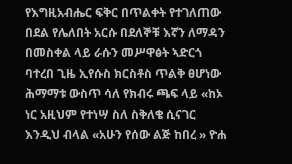የእግዚአብሔር ፍቅር በጥልቀት የተገለጠው በደል የሌለበት አርሱ በደለኞቹ እኛን ለማዳን በመስቀል ላይ ራሱን መሥዋፅት ኣድርጎ ባተረበ ጊዜ ኢየሱስ ክርስቶስ ጥልቅ ፀሆነው ሕማማቱ ውስጥ ሳለ የክብሩ ጫፍ ላይ «ከኦ ነር አዚህም የተነሣ ስለ ስቅለቄ ሲናገር እንዲህ ብላል «አሁን የሰው ልጅ ከበረ » ዮሐ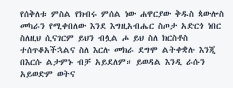የሰቅለቱ ምስል የክብሩ ምሰል ነው ሐዋርያው ቅዱስ ጳውሎስ መካራን የሚቀበለው እንደ እግዚአብሔር ስጦታ አድርጎ ነበር ስለዚህ ሲናገርም ይህን ብሏል ሖ ይህ ስለ ክርስቶስ ተሰጥቆአችኋልና ስለ እርሉ መክራ ደግሞ ልትቀቋሉ እንጂ በእርሱ ልታምኑ ብቻ አይደለም። ይወዳል እንዲ ራሱን አይወድም ወትና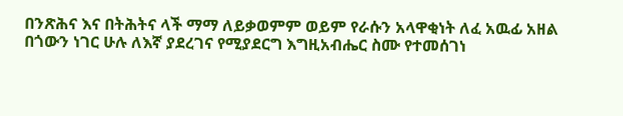በንጽሕና እና በትሕትና ላች ማማ ለይቃወምም ወይም የራሱን አላዋቂነት ለፈ አዉፊ አዘል በጎውን ነገር ሁሉ ለእኛ ያደረገና የሚያደርግ እግዚአብሔር ስሙ የተመሰገነ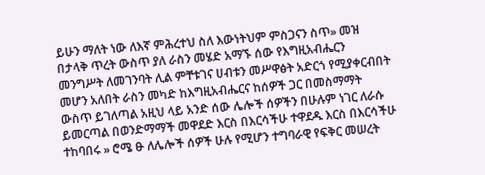ይሁን ማለት ነው ለእኛ ምሕረተህ ስለ እውነትህም ምስጋናን ስጥ» መዝ በታላቅ ጥረት ውስጥ ያለ ራስን መሄድ አማኙ ሰው የእግዚአብሔርን መንግሥት ለመገንባት ሊል ምቸቱገና ሀብቱን መሥዋፅት አድርጎ የሚያቀርብበት መሆን አለበት ራስን መካድ ከእግዚአብሔርና ከሰዎች ጋር በመስማማት ውስጥ ይገለጣል አዚህ ላይ አንድ ሰው ሌሎች ሰዎችን በሁሉም ነገር ለራሱ ይመርጣል በወንድማማች መዋደድ እርስ በእርሳችሁ ተዋደዱ እርስ በእርሳችሁ ተከባበሩ » ሮሜ ፁ ለሌሎች ሰዎች ሁሉ የሚሆን ተግባራዊ የፍቅር መሠረት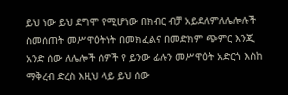ይህ ነው ይህ ደግሞ የሚሆነው በክብር ብቻ አይደለምለሌሎሉች ስመሰጠት መሥዋዕትነት በመክፈልና በመድክም ጭምር እንጂ አንድ ሰው ለሌሎች ሰዎች የ ይንው ፊሉን መሥዋዕት አድርጎ እስከ ማቅረብ ድረስ እዚህ ላይ ይህ ሰው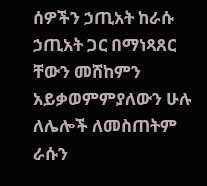ሰዎችን ኃጢአት ከራሱ ኃጢአት ጋር በማነጻጸር ቸውን መሸከምን አይቃወምምያለውን ሁሉ ለሌሎች ለመስጠትም ራሱን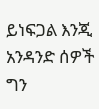ይነፍጋል እንጂ አንዳንድ ሰዎች ግን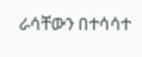ራሳቸውን በተሳሳተ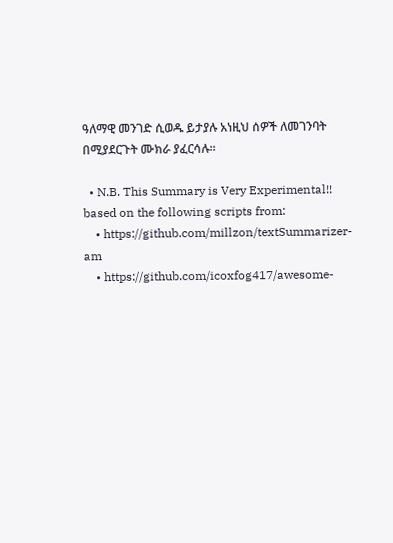ዓለማዊ መንገድ ሲወዱ ይታያሉ አነዚህ ሰዎች ለመገንባት በሚያደርጉት ሙክራ ያፈርሳሉ።

  • N.B. This Summary is Very Experimental!! based on the following scripts from:
    • https://github.com/millzon/textSummarizer-am
    • https://github.com/icoxfog417/awesome-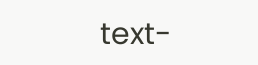text-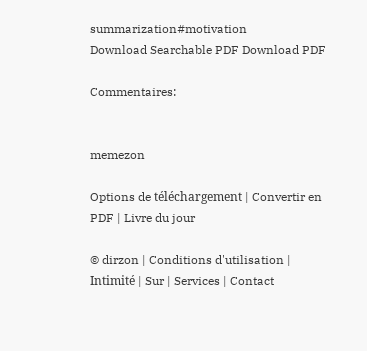summarization#motivation
Download Searchable PDF Download PDF

Commentaires:


memezon

Options de téléchargement | Convertir en PDF | Livre du jour

© dirzon | Conditions d'utilisation | Intimité | Sur | Services | Contact